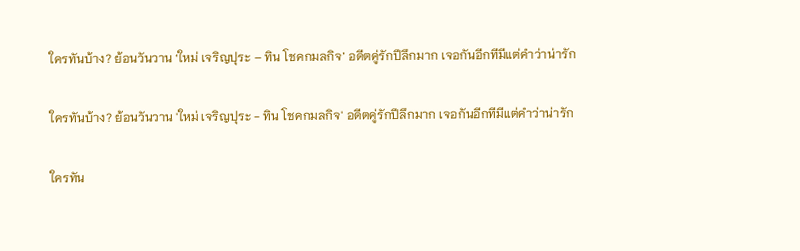ใครทันบ้าง? ย้อนวันวาน ‘ใหม่ เจริญปุระ – ทิน โชคกมลกิจ’ อดีตคู่รักปีลึกมาก เจอกันอีกทีมีแต่คำว่าน่ารัก

ใครทันบ้าง? ย้อนวันวาน 'ใหม่ เจริญปุระ - ทิน โชคกมลกิจ' อดีตคู่รักปีลึกมาก เจอกันอีกทีมีแต่คำว่าน่ารัก

ใครทัน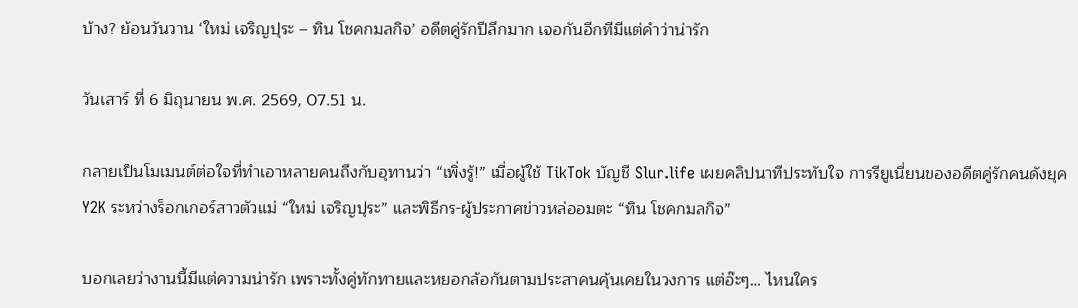บ้าง? ย้อนวันวาน ‘ใหม่ เจริญปุระ – ทิน โชคกมลกิจ’ อดีตคู่รักปีลึกมาก เจอกันอีกทีมีแต่คำว่าน่ารัก

วันเสาร์ ที่ 6 มิถุนายน พ.ศ. 2569, 07.51 น.

กลายเป็นโมเมนต์ต่อใจที่ทำเอาหลายคนถึงกับอุทานว่า “เพิ่งรู้!” เมื่อผู้ใช้ TikTok บัญชี Slur.life เผยคลิปนาทีประทับใจ การรียูเนี่ยนของอดีตคู่รักคนดังยุค Y2K ระหว่างร็อกเกอร์สาวตัวแม่ “ใหม่ เจริญปุระ” และพิธีกร-ผู้ประกาศข่าวหล่ออมตะ “ทิน โชคกมลกิจ”

บอกเลยว่างานนี้มีแต่ความน่ารัก เพราะทั้งคู่ทักทายและหยอกล้อกันตามประสาคนคุ้นเคยในวงการ แต่อ๊ะๆ… ไหนใคร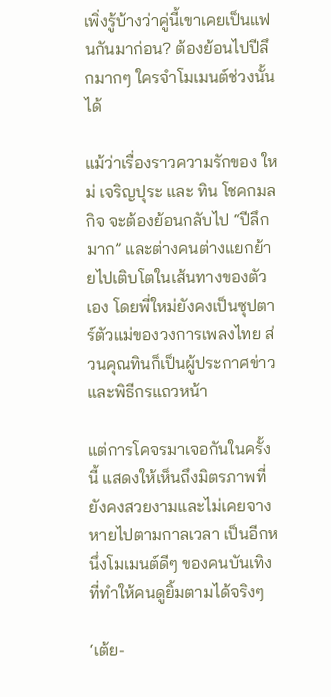เพิ่งรู้บ้างว่าคู่นี้เขาเคยเป็นแฟนกันมาก่อน? ต้องย้อนไปปีลึกมากๆ ใครจำโมเมนต์ช่วงนั้นได้

แม้ว่าเรื่องราวความรักของ ใหม่ เจริญปุระ และ ทิน โชคกมลกิจ จะต้องย้อนกลับไป “ปีลึกมาก” และต่างคนต่างแยกย้ายไปเติบโตในเส้นทางของตัวเอง โดยพี่ใหม่ยังคงเป็นซุปตาร์ตัวแม่ของวงการเพลงไทย ส่วนคุณทินก็เป็นผู้ประกาศข่าวและพิธีกรแถวหน้า

แต่การโคจรมาเจอกันในครั้งนี้ แสดงให้เห็นถึงมิตรภาพที่ยังคงสวยงามและไม่เคยจางหายไปตามกาลเวลา เป็นอีกหนึ่งโมเมนต์ดีๆ ของคนบันเทิงที่ทำให้คนดูยิ้มตามได้จริงๆ

‘เต้ย-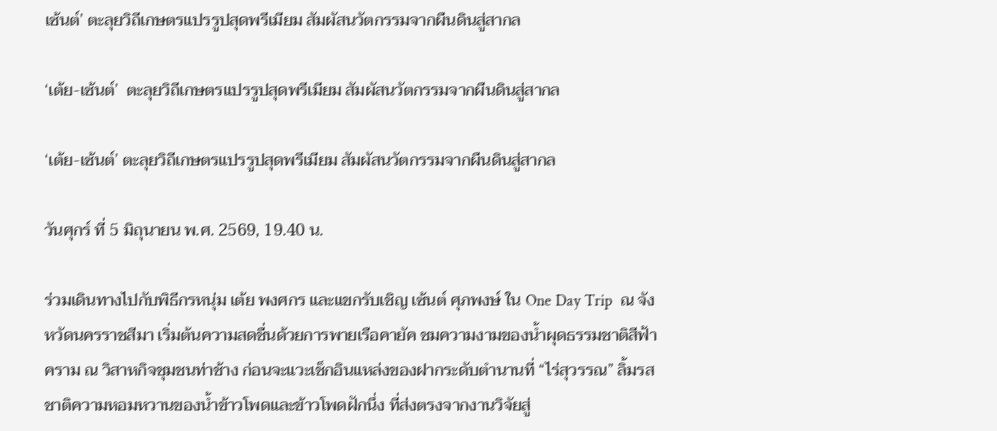เซ้นต์’ ตะลุยวิถีเกษตรแปรรูปสุดพรีเมียม สัมผัสนวัตกรรมจากผืนดินสู่สากล

‘เต้ย-เซ้นต์’  ตะลุยวิถีเกษตรแปรรูปสุดพรีเมียม สัมผัสนวัตกรรมจากผืนดินสู่สากล

‘เต้ย-เซ้นต์’ ตะลุยวิถีเกษตรแปรรูปสุดพรีเมียม สัมผัสนวัตกรรมจากผืนดินสู่สากล

วันศุกร์ ที่ 5 มิถุนายน พ.ศ. 2569, 19.40 น.

ร่วมเดินทางไปกับพิธีกรหนุ่ม เต้ย พงศกร และแขกรับเชิญ เซ้นต์ ศุภพงษ์ ใน One Day Trip  ณ จังหวัดนครราชสีมา เริ่มต้นความสดชื่นด้วยการพายเรือคายัค ชมความงามของนํ้าผุดธรรมชาติสีฟ้าคราม ณ วิสาหกิจชุมชนท่าช้าง ก่อนจะแวะเช็กอินแหล่งของฝากระดับตํานานที่ “ไร่สุวรรณ” ลิ้มรสชาติความหอมหวานของนํ้าข้าวโพดและข้าวโพดฝักนึ่ง ที่ส่งตรงจากงานวิจัยสู่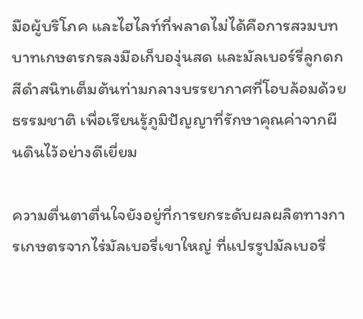มือผู้บริโภค และไฮไลท์ที่พลาดไม่ได้คือการสวมบทบาทเกษตรกรลงมือเก็บองุ่นสด และมัลเบอร์รี่ลูกดกสีดําสนิทเต็มต้นท่ามกลางบรรยากาศที่โอบล้อมด้วยธรรมชาติ เพื่อเรียนรู้ภูมิปัญญาที่รักษาคุณค่าจากผืนดินไว้อย่างดีเยี่ยม

ความตื่นตาตื่นใจยังอยู่ที่การยกระดับผลผลิตทางการเกษตรจากไร่มัลเบอรี่เขาใหญ่ ที่แปรรูปมัลเบอรี่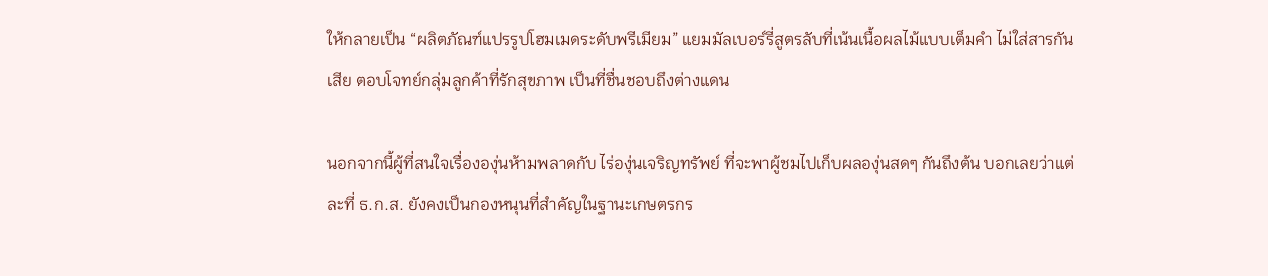ให้กลายเป็น “ผลิตภัณฑ์แปรรูปโฮมเมดระดับพรีเมียม” แยมมัลเบอร์รี่สูตรลับที่เน้นเนื้อผลไม้แบบเต็มคํา ไม่ใส่สารกันเสีย ตอบโจทย์กลุ่มลูกค้าที่รักสุขภาพ เป็นที่ชื่นชอบถึงต่างแดน

นอกจากนี้ผู้ที่สนใจเรื่ององุ่นห้ามพลาดกับ ไร่องุ่นเจริญทรัพย์ ที่จะพาผู้ชมไปเก็บผลองุ่นสดๆ กันถึงต้น บอกเลยว่าแต่ละที่ ธ.ก.ส. ยังคงเป็นกองหนุนที่สําคัญในฐานะเกษตรกร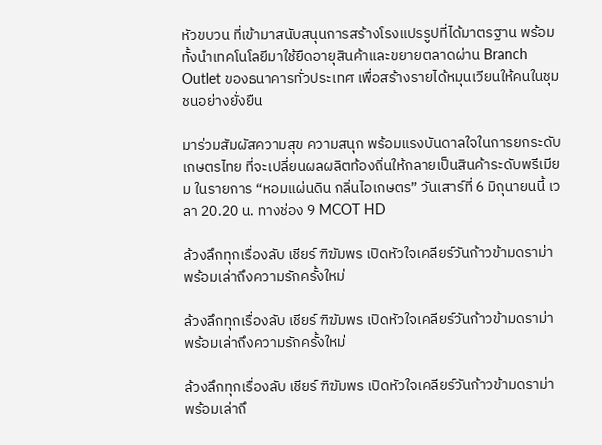หัวขบวน ที่เข้ามาสนับสนุนการสร้างโรงแปรรูปที่ได้มาตรฐาน พร้อมทั้งนําเทคโนโลยีมาใช้ยืดอายุสินค้าและขยายตลาดผ่าน Branch Outlet ของธนาคารทั่วประเทศ เพื่อสร้างรายได้หมุนเวียนให้คนในชุมชนอย่างยั่งยืน

มาร่วมสัมผัสความสุข ความสนุก พร้อมแรงบันดาลใจในการยกระดับเกษตรไทย ที่จะเปลี่ยนผลผลิตท้องถิ่นให้กลายเป็นสินค้าระดับพรีเมียม ในรายการ “หอมแผ่นดิน กลิ่นไอเกษตร” วันเสาร์ที่ 6 มิถุนายนนี้ เวลา 20.20 น. ทางช่อง 9 MCOT HD

ล้วงลึกทุกเรื่องลับ เชียร์ ฑิฆัมพร เปิดหัวใจเคลียร์วันก้าวข้ามดราม่า พร้อมเล่าถึงความรักครั้งใหม่

ล้วงลึกทุกเรื่องลับ เชียร์ ฑิฆัมพร เปิดหัวใจเคลียร์วันก้าวข้ามดราม่า พร้อมเล่าถึงความรักครั้งใหม่

ล้วงลึกทุกเรื่องลับ เชียร์ ฑิฆัมพร เปิดหัวใจเคลียร์วันก้าวข้ามดราม่า พร้อมเล่าถึ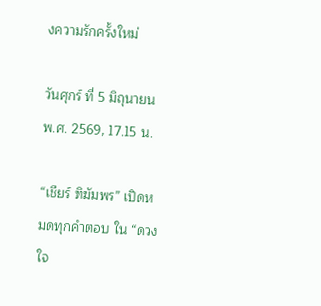งความรักครั้งใหม่

วันศุกร์ ที่ 5 มิถุนายน พ.ศ. 2569, 17.15 น.

“เชียร์ ฑิฆัมพร” เปิดหมดทุกคำตอบ ใน “ดวงใจ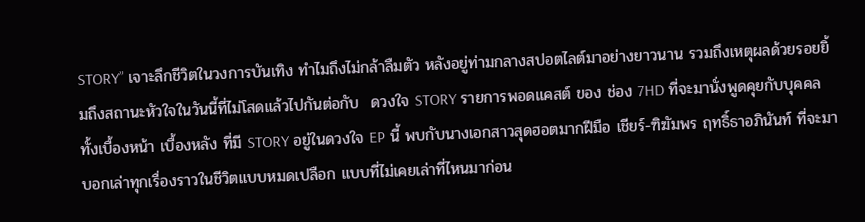STORY” เจาะลึกชีวิตในวงการบันเทิง ทำไมถึงไม่กล้าลืมตัว หลังอยู่ท่ามกลางสปอตไลต์มาอย่างยาวนาน รวมถึงเหตุผลด้วยรอยยิ้มถึงสถานะหัวใจในวันนี้ที่ไม่โสดแล้วไปกันต่อกับ  ดวงใจ STORY รายการพอดแคสต์ ของ ช่อง 7HD ที่จะมานั่งพูดคุยกับบุคคลทั้งเบื้องหน้า เบื้องหลัง ที่มี STORY อยู่ในดวงใจ EP นี้ พบกับนางเอกสาวสุดฮอตมากฝีมือ เชียร์-ฑิฆัมพร ฤทธิ์ธาอภินันท์ ที่จะมาบอกเล่าทุกเรื่องราวในชีวิตแบบหมดเปลือก แบบที่ไม่เคยเล่าที่ไหนมาก่อน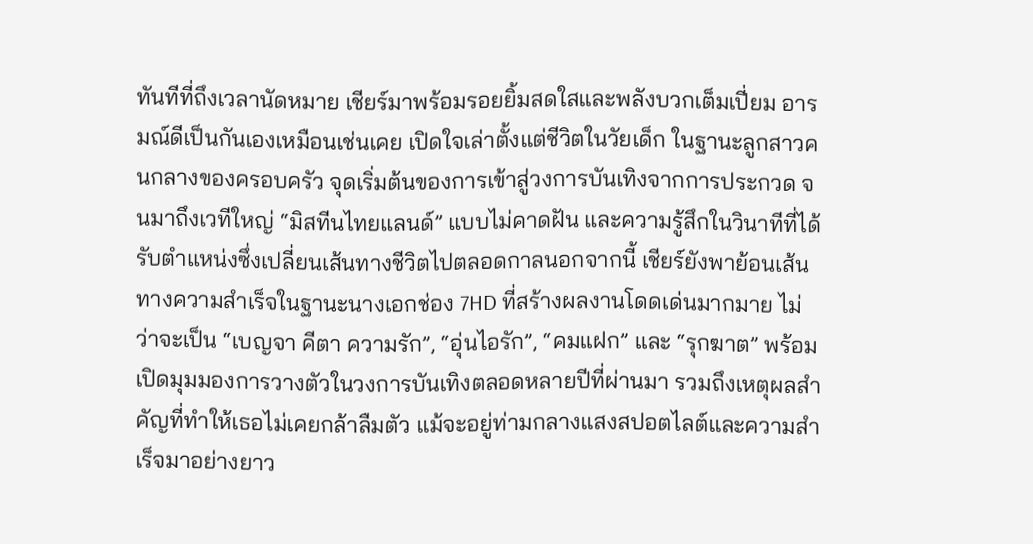ทันทีที่ถึงเวลานัดหมาย เชียร์มาพร้อมรอยยิ้มสดใสและพลังบวกเต็มเปี่ยม อารมณ์ดีเป็นกันเองเหมือนเช่นเคย เปิดใจเล่าตั้งแต่ชีวิตในวัยเด็ก ในฐานะลูกสาวคนกลางของครอบครัว จุดเริ่มต้นของการเข้าสู่วงการบันเทิงจากการประกวด จนมาถึงเวทีใหญ่ “มิสทีนไทยแลนด์” แบบไม่คาดฝัน และความรู้สึกในวินาทีที่ได้รับตำแหน่งซึ่งเปลี่ยนเส้นทางชีวิตไปตลอดกาลนอกจากนี้ เชียร์ยังพาย้อนเส้นทางความสำเร็จในฐานะนางเอกช่อง 7HD ที่สร้างผลงานโดดเด่นมากมาย ไม่ว่าจะเป็น “เบญจา คีตา ความรัก”, “อุ่นไอรัก”, “คมแฝก” และ “รุกฆาต” พร้อมเปิดมุมมองการวางตัวในวงการบันเทิงตลอดหลายปีที่ผ่านมา รวมถึงเหตุผลสำคัญที่ทำให้เธอไม่เคยกล้าลืมตัว แม้จะอยู่ท่ามกลางแสงสปอตไลต์และความสำเร็จมาอย่างยาว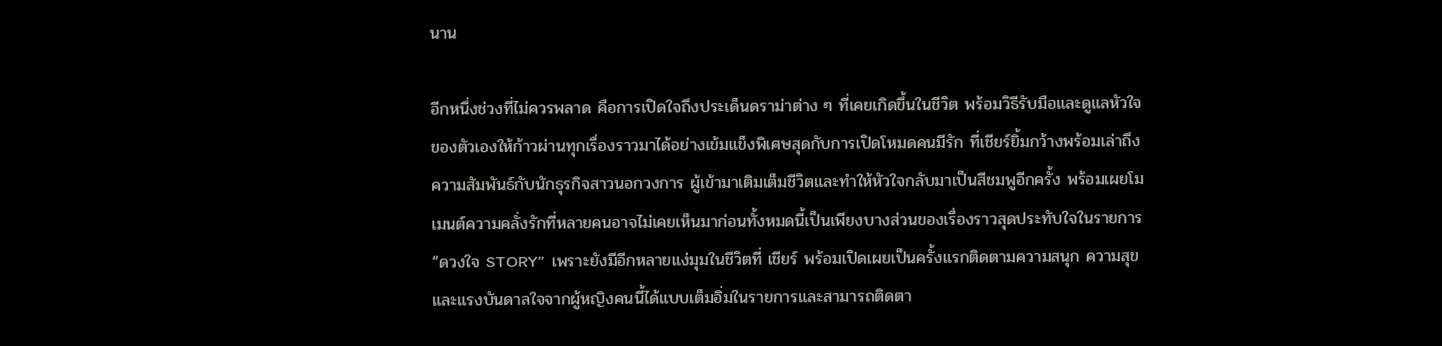นาน

อีกหนึ่งช่วงที่ไม่ควรพลาด คือการเปิดใจถึงประเด็นดราม่าต่าง ๆ ที่เคยเกิดขึ้นในชีวิต พร้อมวิธีรับมือและดูแลหัวใจของตัวเองให้ก้าวผ่านทุกเรื่องราวมาได้อย่างเข้มแข็งพิเศษสุดกับการเปิดโหมดคนมีรัก ที่เชียร์ยิ้มกว้างพร้อมเล่าถึงความสัมพันธ์กับนักธุรกิจสาวนอกวงการ ผู้เข้ามาเติมเต็มชีวิตและทำให้หัวใจกลับมาเป็นสีชมพูอีกครั้ง พร้อมเผยโมเมนต์ความคลั่งรักที่หลายคนอาจไม่เคยเห็นมาก่อนทั้งหมดนี้เป็นเพียงบางส่วนของเรื่องราวสุดประทับใจในรายการ “ดวงใจ STORY”  เพราะยังมีอีกหลายแง่มุมในชีวิตที่ เชียร์ พร้อมเปิดเผยเป็นครั้งแรกติดตามความสนุก ความสุข และแรงบันดาลใจจากผู้หญิงคนนี้ได้แบบเต็มอิ่มในรายการและสามารถติดตา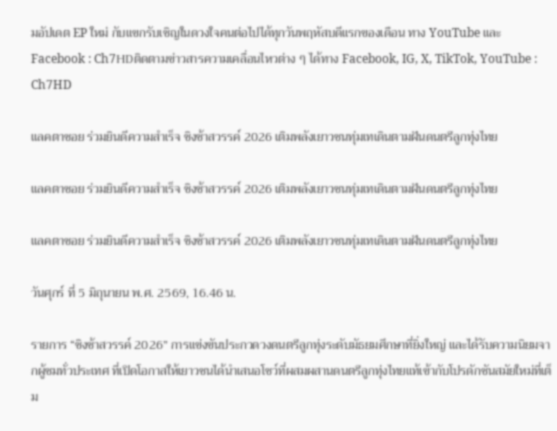มอัปเดต EP ใหม่ กับแขกรับเชิญในดวงใจคนต่อไปได้ทุกวันพฤหัสบดีแรกของเดือน ทาง YouTube และ Facebook : Ch7HDติดตามข่าวสารความเคลื่อนไหวต่าง ๆ ได้ทาง Facebook, IG, X, TikTok, YouTube : Ch7HD

แลคตาซอย ร่วมยินดีความสำเร็จ ชิงช้าสวรรค์ 2026 เติมพลังเยาวชนทุ่มเทเดินตามฝันดนตรีลูกทุ่งไทย

แลคตาซอย ร่วมยินดีความสำเร็จ ชิงช้าสวรรค์ 2026 เติมพลังเยาวชนทุ่มเทเดินตามฝันดนตรีลูกทุ่งไทย

แลคตาซอย ร่วมยินดีความสำเร็จ ชิงช้าสวรรค์ 2026 เติมพลังเยาวชนทุ่มเทเดินตามฝันดนตรีลูกทุ่งไทย

วันศุกร์ ที่ 5 มิถุนายน พ.ศ. 2569, 16.46 น.

รายการ “ชิงช้าสวรรค์ 2026” การแข่งขันประกวดวงดนตรีลูกทุ่งระดับมัธยมศึกษาที่ยิ่งใหญ่ และได้รับความนิยมจากผู้ชมทั่วประเทศ ที่เปิดโอกาสให้เยาวชนได้นำเสนอโชว์ที่ผสมผสานดนตรีลูกทุ่งไทยแท้เข้ากับโปรดักชันสมัยใหม่ที่เต็ม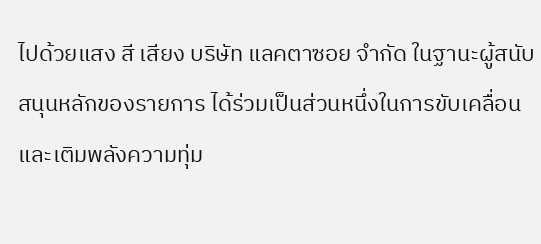ไปด้วยแสง สี เสียง บริษัท แลคตาซอย จำกัด ในฐานะผู้สนับสนุนหลักของรายการ ได้ร่วมเป็นส่วนหนึ่งในการขับเคลื่อนและเติมพลังความทุ่ม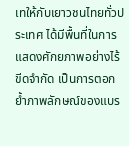เทให้กับเยาวชนไทยทั่วประเทศ ได้มีพื้นที่ในการแสดงศักยภาพอย่างไร้ขีดจำกัด เป็นการตอกย้ำภาพลักษณ์ของแบร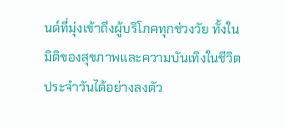นด์ที่มุ่งเข้าถึงผู้บริโภคทุกช่วงวัย ทั้งในมิติของสุขภาพและความบันเทิงในชีวิตประจำวันได้อย่างลงตัว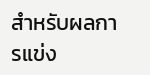สำหรับผลการแข่ง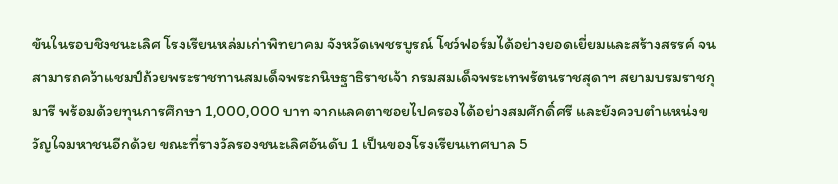ขันในรอบชิงชนะเลิศ โรงเรียนหล่มเก่าพิทยาคม จังหวัดเพชรบูรณ์ โชว์ฟอร์มได้อย่างยอดเยี่ยมและสร้างสรรค์ จนสามารถคว้าแชมป์ถ้วยพระราชทานสมเด็จพระกนิษฐาธิราชเจ้า กรมสมเด็จพระเทพรัตนราชสุดาฯ สยามบรมราชกุมารี พร้อมด้วยทุนการศึกษา 1,000,000 บาท จากแลคตาซอยไปครองได้อย่างสมศักดิ์ศรี และยังควบตำแหน่งขวัญใจมหาชนอีกด้วย ขณะที่รางวัลรองชนะเลิศอันดับ 1 เป็นของโรงเรียนเทศบาล 5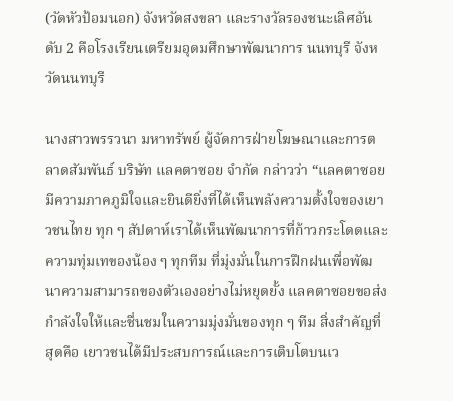(วัดหัวป้อมนอก) จังหวัดสงขลา และรางวัลรองชนะเลิศอันดับ 2 คือโรงเรียนเตรียมอุดมศึกษาพัฒนาการ นนทบุรี จังหวัดนนทบุรี

นางสาวพรรวนา มหาทรัพย์ ผู้จัดการฝ่ายโฆษณาและการตลาดสัมพันธ์ บริษัท แลคตาซอย จำกัด กล่าวว่า “แลคตาซอยมีความภาคภูมิใจและยินดียิ่งที่ได้เห็นพลังความตั้งใจของเยาวชนไทย ทุก ๆ สัปดาห์เราได้เห็นพัฒนาการที่ก้าวกระโดดและความทุ่มเทของน้อง ๆ ทุกทีม ที่มุ่งมั่นในการฝึกฝนเพื่อพัฒนาความสามารถของตัวเองอย่างไม่หยุดยั้ง แลคตาซอยขอส่งกำลังใจให้และชื่นชมในความมุ่งมั่นของทุก ๆ ทีม สิ่งสำคัญที่สุดคือ เยาวชนได้มีประสบการณ์และการเติบโตบนเว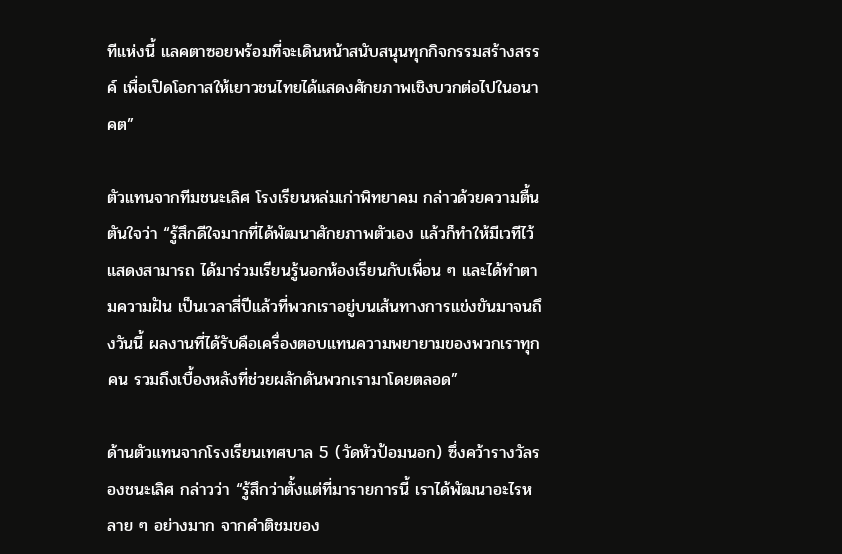ทีแห่งนี้ แลคตาซอยพร้อมที่จะเดินหน้าสนับสนุนทุกกิจกรรมสร้างสรรค์ เพื่อเปิดโอกาสให้เยาวชนไทยได้แสดงศักยภาพเชิงบวกต่อไปในอนาคต”

ตัวแทนจากทีมชนะเลิศ โรงเรียนหล่มเก่าพิทยาคม กล่าวด้วยความตื้นตันใจว่า “รู้สึกดีใจมากที่ได้พัฒนาศักยภาพตัวเอง แล้วก็ทำให้มีเวทีไว้แสดงสามารถ ได้มาร่วมเรียนรู้นอกห้องเรียนกับเพื่อน ๆ และได้ทำตามความฝัน เป็นเวลาสี่ปีแล้วที่พวกเราอยู่บนเส้นทางการแข่งขันมาจนถึงวันนี้ ผลงานที่ได้รับคือเครื่องตอบแทนความพยายามของพวกเราทุกคน รวมถึงเบื้องหลังที่ช่วยผลักดันพวกเรามาโดยตลอด”

ด้านตัวแทนจากโรงเรียนเทศบาล 5 (วัดหัวป้อมนอก) ซึ่งคว้ารางวัลรองชนะเลิศ กล่าวว่า “รู้สึกว่าตั้งแต่ที่มารายการนี้ เราได้พัฒนาอะไรหลาย ๆ อย่างมาก จากคำติชมของ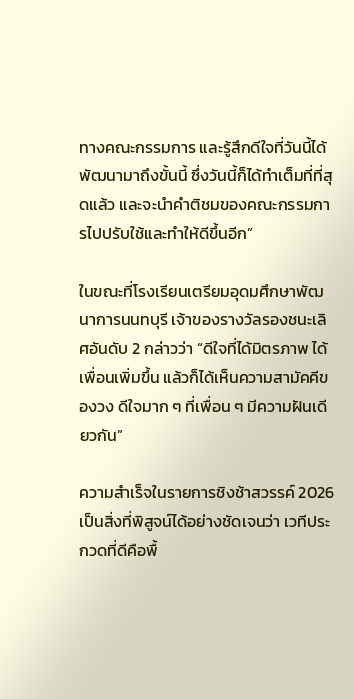ทางคณะกรรมการ และรู้สึกดีใจที่วันนี้ได้พัฒนามาถึงขั้นนี้ ซึ่งวันนี้ก็ได้ทำเต็มที่ที่สุดแล้ว และจะนำคำติชมของคณะกรรมการไปปรับใช้และทำให้ดีขึ้นอีก”

ในขณะที่โรงเรียนเตรียมอุดมศึกษาพัฒนาการนนทบุรี เจ้าของรางวัลรองชนะเลิศอันดับ 2 กล่าวว่า “ดีใจที่ได้มิตรภาพ ได้เพื่อนเพิ่มขึ้น แล้วก็ได้เห็นความสามัคคีของวง ดีใจมาก ๆ ที่เพื่อน ๆ มีความฝันเดียวกัน”

ความสำเร็จในรายการชิงช้าสวรรค์ 2026 เป็นสิ่งที่พิสูจน์ได้อย่างชัดเจนว่า เวทีประกวดที่ดีคือพื้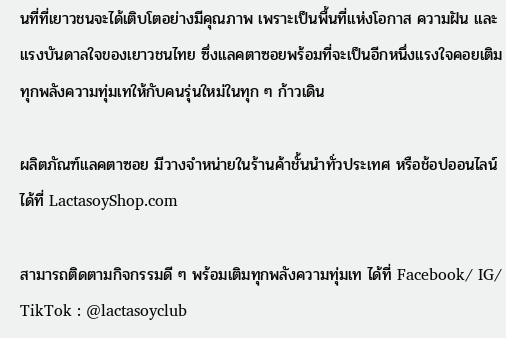นที่ที่เยาวชนจะได้เติบโตอย่างมีคุณภาพ เพราะเป็นพื้นที่แห่งโอกาส ความฝัน และแรงบันดาลใจของเยาวชนไทย ซึ่งแลคตาซอยพร้อมที่จะเป็นอีกหนึ่งแรงใจคอยเติมทุกพลังความทุ่มเทให้กับคนรุ่นใหม่ในทุก ๆ ก้าวเดิน

ผลิตภัณฑ์แลคตาซอย มีวางจำหน่ายในร้านค้าชั้นนำทั่วประเทศ หรือช้อปออนไลน์ได้ที่ LactasoyShop.com

สามารถติดตามกิจกรรมดี ๆ พร้อมเติมทุกพลังความทุ่มเท ได้ที่ Facebook/ IG/ TikTok : @lactasoyclub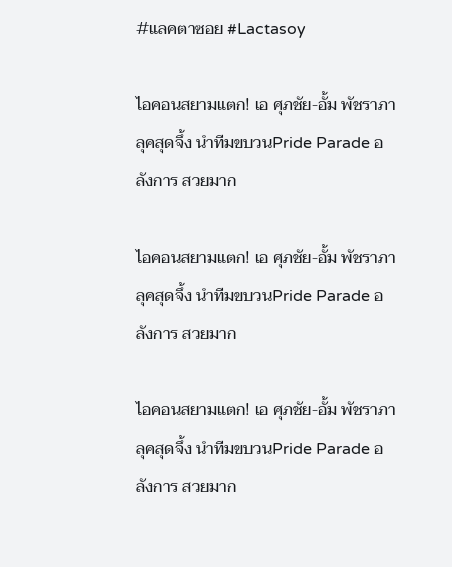#แลคตาซอย #Lactasoy

ไอคอนสยามแตก! เอ ศุภชัย-อั้ม พัชราภา ลุคสุดจึ้ง นำทีมขบวนPride Parade อลังการ สวยมาก

ไอคอนสยามแตก! เอ ศุภชัย-อั้ม พัชราภา ลุคสุดจึ้ง นำทีมขบวนPride Parade อลังการ สวยมาก

ไอคอนสยามแตก! เอ ศุภชัย-อั้ม พัชราภา ลุคสุดจึ้ง นำทีมขบวนPride Parade อลังการ สวยมาก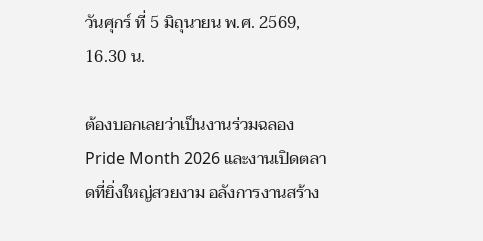วันศุกร์ ที่ 5 มิถุนายน พ.ศ. 2569, 16.30 น.

ต้องบอกเลยว่าเป็นงานร่วมฉลอง Pride Month 2026 และงานเปิดตลาดที่ยิ่งใหญ่สวยงาม อลังการงานสร้าง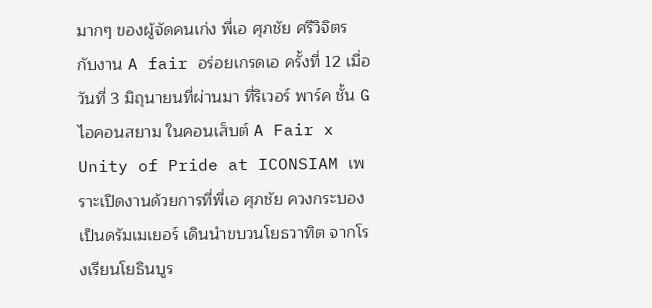มากๆ ของผู้จัดคนเก่ง พี่เอ ศุภชัย ศรีวิจิตร กับงาน A fair อร่อยเกรดเอ ครั้งที่ 12 เมื่อวันที่ 3 มิถุนายนที่ผ่านมา ที่ริเวอร์ พาร์ค ชั้น G ไอคอนสยาม ในคอนเส็บต์ A Fair x Unity of Pride at ICONSIAM เพราะเปิดงานด้วยการที่พี่เอ ศุภชัย ควงกระบองเป็นดรัมเมเยอร์ เดินนำขบวนโยธวาทิต จากโรงเรียนโยธินบูร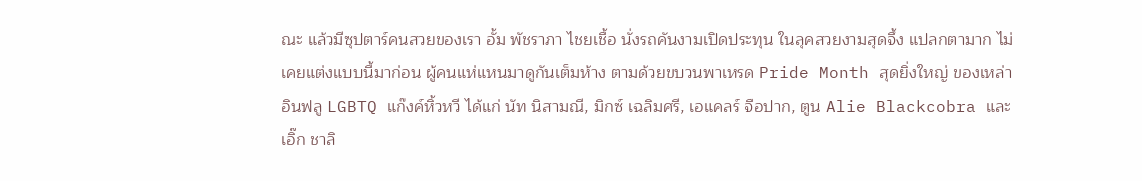ณะ แล้วมีซุปตาร์คนสวยของเรา อั้ม พัชราภา ไชยเชื้อ นั่งรถคันงามเปิดประทุน ในลุคสวยงามสุดจึ้ง แปลกตามาก ไม่เคยแต่งแบบนี้มาก่อน ผู้คนแห่แหนมาดูกันเต็มห้าง ตามด้วยขบวนพาเหรด Pride Month สุดยิ่งใหญ่ ของเหล่าอินฟลู LGBTQ แก๊งค์หิ้วหวี ได้แก่ นัท นิสามณี, มิกซ์ เฉลิมศรี, เอแคลร์ จือปาก, ตูน Alie Blackcobra และ เอิ๊ก ชาลิ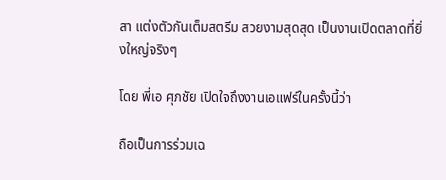สา แต่งตัวกันเต็มสตรีม สวยงามสุดสุด เป็นงานเปิดตลาดที่ยิ่งใหญ่จริงๆ

โดย พี่เอ ศุภชัย เปิดใจถึงงานเอแฟร์ในครั้งนี้ว่า

ถือเป็นการร่วมเฉ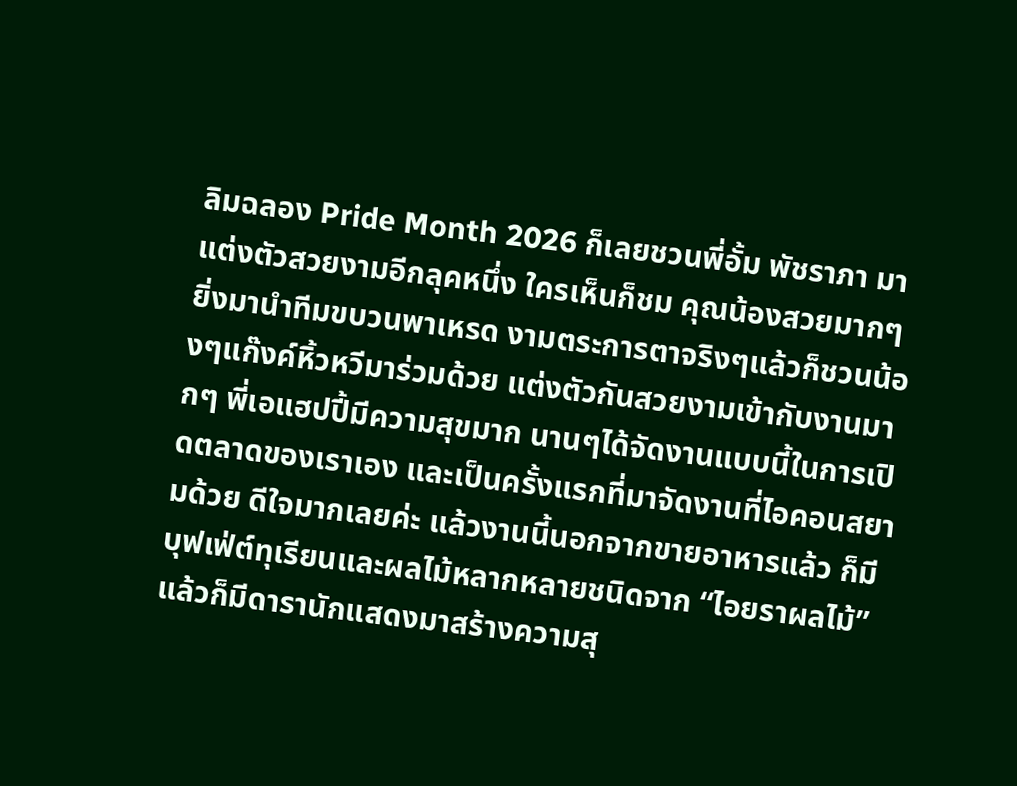ลิมฉลอง Pride Month 2026 ก็เลยชวนพี่อั้ม พัชราภา มาแต่งตัวสวยงามอีกลุคหนึ่ง ใครเห็นก็ชม คุณน้องสวยมากๆ ยิ่งมานำทีมขบวนพาเหรด งามตระการตาจริงๆแล้วก็ชวนน้องๆแก๊งค์หิ้วหวีมาร่วมด้วย แต่งตัวกันสวยงามเข้ากับงานมากๆ พี่เอแฮปปี้มีความสุขมาก นานๆได้จัดงานแบบนี้ในการเปิดตลาดของเราเอง และเป็นครั้งแรกที่มาจัดงานที่ไอคอนสยามด้วย ดีใจมากเลยค่ะ แล้วงานนี้นอกจากขายอาหารแล้ว ก็มีบุฟเฟ่ต์ทุเรียนและผลไม้หลากหลายชนิดจาก “ไอยราผลไม้” แล้วก็มีดารานักแสดงมาสร้างความสุ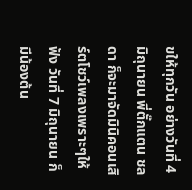ขให้ทุกวัน อย่างวันที่ 4 มิถุนายน พี่ตั๊กแตน ชลดา ก็จะมาจัดมินิคอนเสิร์ตโชว์เพลงเพราะๆให้ฟัง วันที่ 7 มิถุนายน ก็มีน้องต้น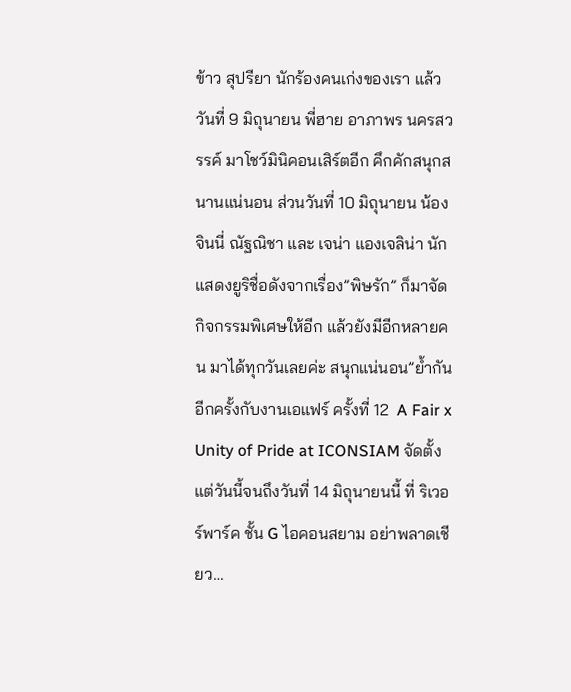ข้าว สุปรียา นักร้องคนเก่งของเรา แล้ววันที่ 9 มิถุนายน พี่ฮาย อาภาพร นครสวรรค์ มาโชว์มินิคอนเสิร์ตอีก คึกคักสนุกสนานแน่นอน ส่วนวันที่ 10 มิถุนายน น้องจินนี่ ณัฐณิชา และ เจน่า แองเจลิน่า นักแสดงยูริชื่อดังจากเรื่อง”พิษรัก” ก็มาจัดกิจกรรมพิเศษให้อีก แล้วยังมีอีกหลายคน มาได้ทุกวันเลยค่ะ สนุกแน่นอน”ย้ำกันอีกครั้งกับงานเอแฟร์ ครั้งที่ 12  A Fair x Unity of Pride at ICONSIAM จัดตั้งแต่วันนี้จนถึงวันที่ 14 มิถุนายนนี้ ที่ ริเวอร์พาร์ค ชั้น G ไอคอนสยาม อย่าพลาดเชียว…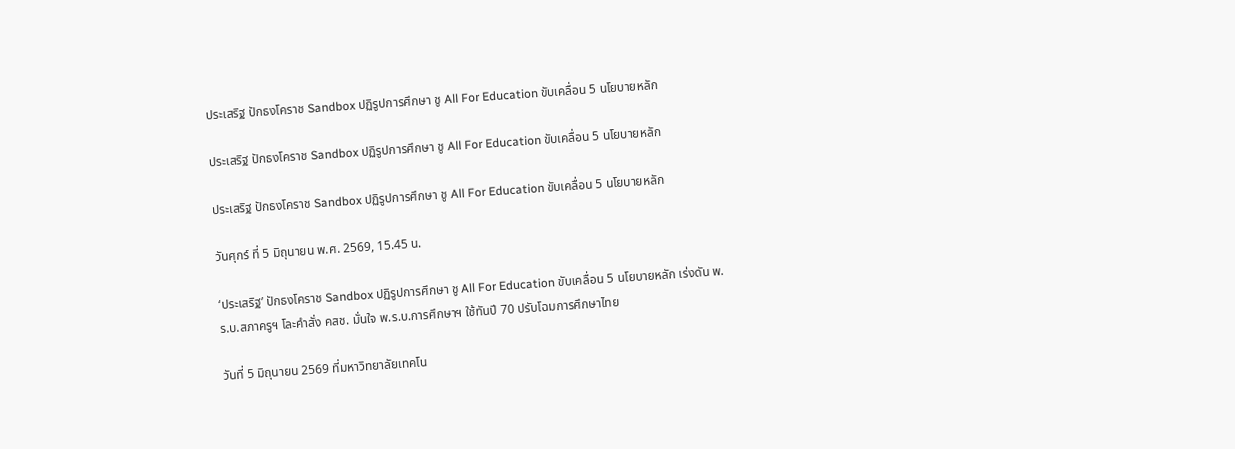ประเสริฐ ปักธงโคราช Sandbox ปฏิรูปการศึกษา ชู All For Education ขับเคลื่อน 5 นโยบายหลัก

ประเสริฐ ปักธงโคราช Sandbox ปฏิรูปการศึกษา ชู All For Education ขับเคลื่อน 5 นโยบายหลัก

ประเสริฐ ปักธงโคราช Sandbox ปฏิรูปการศึกษา ชู All For Education ขับเคลื่อน 5 นโยบายหลัก

วันศุกร์ ที่ 5 มิถุนายน พ.ศ. 2569, 15.45 น.

‘ประเสริฐ’ ปักธงโคราช Sandbox ปฏิรูปการศึกษา ชู All For Education ขับเคลื่อน 5 นโยบายหลัก เร่งดัน พ.ร.บ.สภาครูฯ โละคำสั่ง คสช. มั่นใจ พ.ร.บ.การศึกษาฯ ใช้ทันปี 70 ปรับโฉมการศึกษาไทย

วันที่ 5 มิถุนายน 2569 ที่มหาวิทยาลัยเทคโน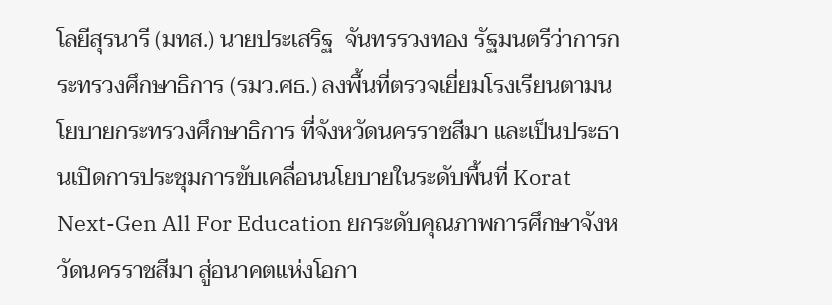โลยีสุรนารี (มทส.) นายประเสริฐ  จันทรรวงทอง รัฐมนตรีว่าการกระทรวงศึกษาธิการ (รมว.ศธ.) ลงพื้นที่ตรวจเยี่ยมโรงเรียนตามนโยบายกระทรวงศึกษาธิการ ที่จังหวัดนครราชสีมา และเป็นประธานเปิดการประชุมการขับเคลื่อนนโยบายในระดับพื้นที่ Korat Next-Gen All For Education ยกระดับคุณภาพการศึกษาจังหวัดนครราชสีมา สู่อนาคตแห่งโอกา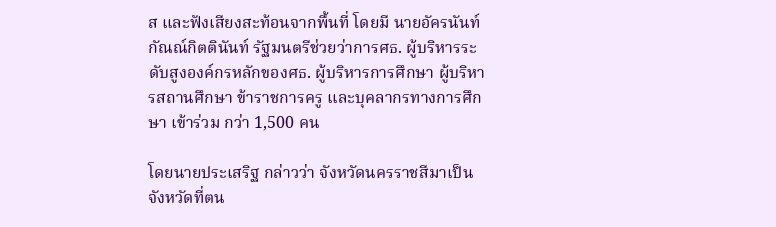ส และฟังเสียงสะท้อนจากพื้นที่ โดยมี นายอัครนันท์ กัณณ์กิตตินันท์ รัฐมนตรีช่วยว่าการศธ. ผู้บริหารระดับสูงองค์กรหลักของศธ. ผู้บริหารการศึกษา ผู้บริหารสถานศึกษา ข้าราชการครู และบุคลากรทางการศึกษา เข้าร่วม กว่า 1,500 คน

โดยนายประเสริฐ กล่าวว่า จังหวัดนครราชสีมาเป็นจังหวัดที่ตน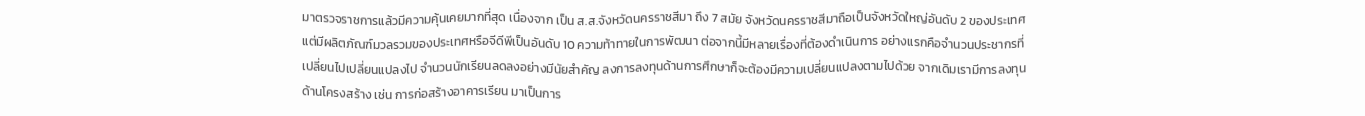มาตรวจราชการแล้วมีความคุ้นเคยมากที่สุด เนื่องจาก เป็น ส.ส.จังหวัดนครราชสีมา ถึง 7 สมัย จังหวัดนครราชสีมาถือเป็นจังหวัดใหญ่อันดับ 2 ของประเทศ แต่มีผลิตภัณฑ์มวลรวมของประเทศหรือจีดีพีเป็นอันดับ 10 ความท้าทายในการพัฒนา ต่อจากนี้มีหลายเรื่องที่ต้องดำเนินการ อย่างแรกคือจำนวนประชากรที่เปลี่ยนไปเปลี่ยนแปลงไป จำนวนนักเรียนลดลงอย่างมีนัยสำคัญ ลงการลงทุนด้านการศึกษาก็จะต้องมีความเปลี่ยนแปลงตามไปด้วย จากเดิมเรามีการลงทุนด้านโครงสร้าง เช่น การก่อสร้างอาคารเรียน มาเป็นการ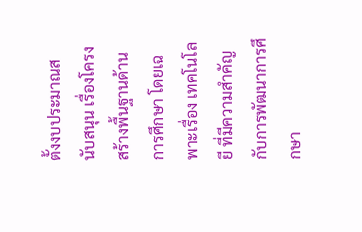ตั้งงบประมาณสนับสนุน เรื่องโครงสร้างพื้นฐานด้านการศึกษา โดยเฉพาะเรื่อง เทคโนโลยี ที่มีความสำคัญ กับการพัฒนาการศึกษา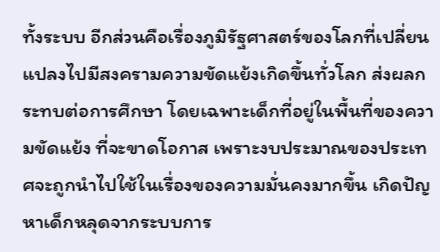ทั้งระบบ อีกส่วนคือเรื่องภูมิรัฐศาสตร์ของโลกที่เปลี่ยนแปลงไปมีสงครามความขัดแย้งเกิดขึ้นทั่วโลก ส่งผลกระทบต่อการศึกษา โดยเฉพาะเด็กที่อยู่ในพื้นที่ของความขัดแย้ง ที่จะขาดโอกาส เพราะงบประมาณของประเทศจะถูกนำไปใช้ในเรื่องของความมั่นคงมากขึ้น เกิดปัญหาเด็กหลุดจากระบบการ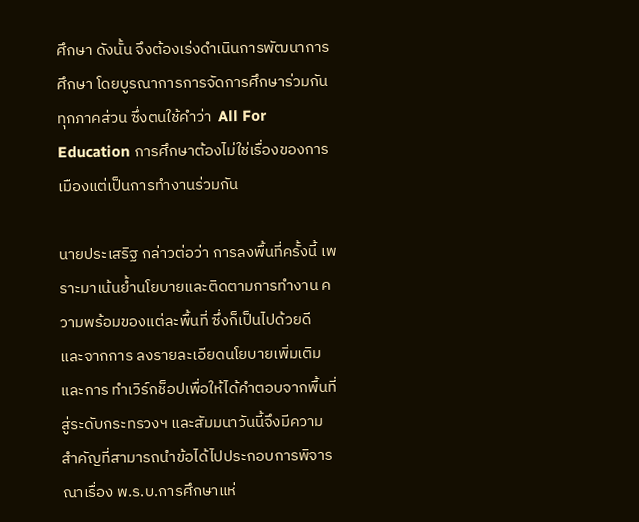ศึกษา ดังนั้น จึงต้องเร่งดำเนินการพัฒนาการศึกษา โดยบูรณาการการจัดการศึกษาร่วมกันทุกภาคส่วน ซึ่งตนใช้คำว่า  All For Education การศึกษาต้องไม่ใช่เรื่องของการเมืองแต่เป็นการทำงานร่วมกัน

นายประเสริฐ กล่าวต่อว่า การลงพื้นที่ครั้งนี้ เพราะมาเน้นย้ำนโยบายและติดตามการทำงาน ความพร้อมของแต่ละพื้นที่ ซึ่งก็เป็นไปด้วยดี และจากการ ลงรายละเอียดนโยบายเพิ่มเติมและการ ทำเวิร์กช็อปเพื่อให้ได้คำตอบจากพื้นที่สู่ระดับกระทรวงฯ และสัมมนาวันนี้จึงมีความสำคัญที่สามารถนำข้อได้ไปประกอบการพิจารณาเรื่อง พ.ร.บ.การศึกษาแห่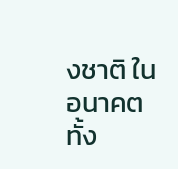งชาติ ในอนาคต ทั้ง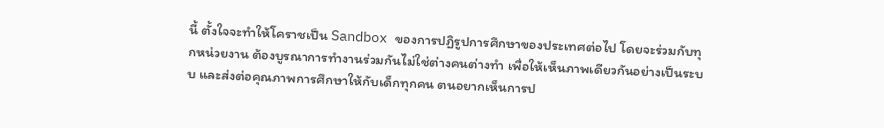นี้ ตั้งใจจะทำให้โคราชเป็น Sandbox ของการปฏิรูปการศึกษาของประเทศต่อไป โดยจะร่วมกับทุกหน่วยงาน ต้องบูรณาการทำงานร่วมกันไม่ใช่ต่างคนต่างทำ เพื่อให้เห็นภาพเดียวกันอย่างเป็นระบบ และส่งต่อคุณภาพการศึกษาให้กับเด็กทุกคน ตนอยากเห็นการป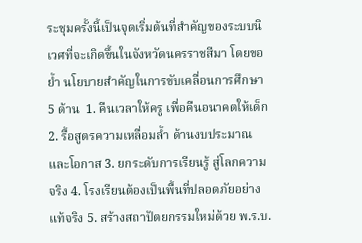ระชุมครั้งนี้เป็นจุดเริ่มต้นที่สำคัญของระบบนิเวศที่จะเกิดขึ้นในจังหวัดนครราชสีมา โดยขอย้ำ นโยบายสำคัญในการขับเคลื่อนการศึกษา 5 ด้าน  1. คืนเวลาให้ครู เพื่อคืนอนาคตให้เด็ก 2. รื้อสูตรความเหลื่อมล้ำ ด้านงบประมาณและโอกาส 3. ยกระดับการเรียนรู้ สู่โลกความจริง 4. โรงเรียนต้องเป็นพื้นที่ปลอดภัยอย่างแท้จริง 5. สร้างสถาปัตยกรรมใหม่ด้วย พ.ร.บ.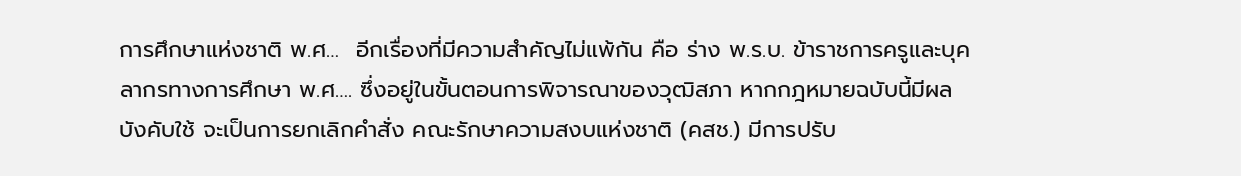การศึกษาแห่งชาติ พ.ศ…  อีกเรื่องที่มีความสำคัญไม่แพ้กัน คือ ร่าง พ.ร.บ. ข้าราชการครูและบุคลากรทางการศึกษา พ.ศ…. ซึ่งอยู่ในขั้นตอนการพิจารณาของวุฒิสภา หากกฎหมายฉบับนี้มีผลบังคับใช้ จะเป็นการยกเลิกคำสั่ง คณะรักษาความสงบแห่งชาติ (คสช.) มีการปรับ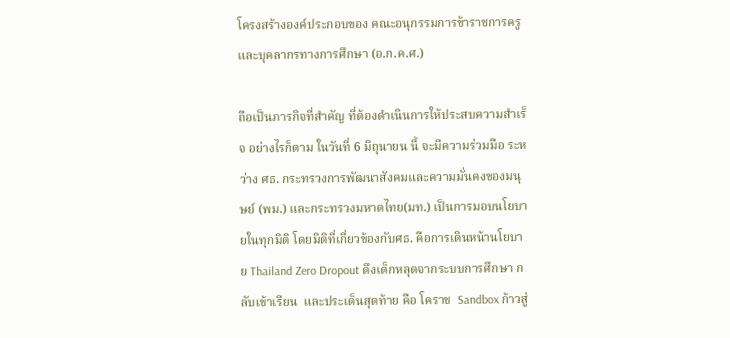โครงสร้างองค์ประกอบของ คณะอนุกรรมการข้าราชการครูและบุคลากรทางการศึกษา (อ.ก.ค.ศ.)

ถือเป็นภารกิจที่สำคัญ ที่ต้องดำเนินการให้ประสบความสำเร็จ อย่างไรก็ตาม ในวันที่ 6 มิถุนายน นี้ จะมีความร่วมมือ ระหว่าง ศธ. กระทรวงการพัฒนาสังคมและความมั่นคงของมนุษย์ (พม.) และกระทรวงมหาดไทย(มท.) เป็นการมอบนโยบายในทุกมิติ โดยมิติที่เกี่ยวข้องกับศธ. คือการเดินหน้านโยบาย Thailand Zero Dropout ดึงเด็กหลุดจากระบบการศึกษา กลับเข้าเรียน  และประเด็นสุดท้าย คือ โคราช  Sandbox ก้าวสู่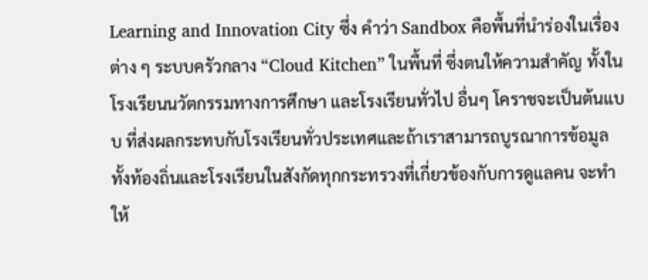Learning and Innovation City ซึ่ง คำว่า Sandbox คือพื้นที่นำร่องในเรื่องต่าง ๆ ระบบครัวกลาง “Cloud Kitchen” ในพื้นที่ ซึ่งตนให้ความสำคัญ ทั้งในโรงเรียนนวัตกรรมทางการศึกษา และโรงเรียนทั่วไป อื่นๆ โคราชจะเป็นต้นแบบ ที่ส่งผลกระทบกับโรงเรียนทั่วประเทศและถ้าเราสามารถบูรณาการข้อมูล ทั้งท้องถิ่นและโรงเรียนในสังกัดทุกกระทรวงที่เกี่ยวข้องกับการดูแลคน จะทำให้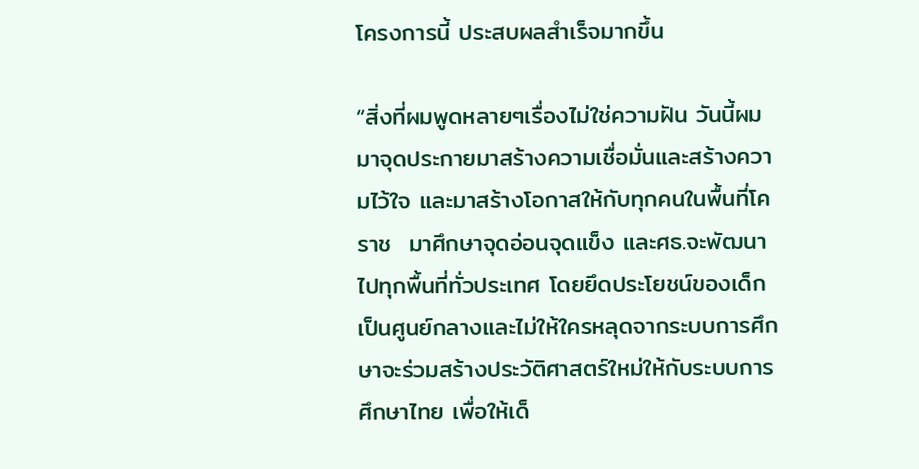โครงการนี้ ประสบผลสำเร็จมากขึ้น

“สิ่งที่ผมพูดหลายๆเรื่องไม่ใช่ความฝัน วันนี้ผมมาจุดประกายมาสร้างความเชื่อมั่นและสร้างความไว้ใจ และมาสร้างโอกาสให้กับทุกคนในพื้นที่โคราช  มาศึกษาจุดอ่อนจุดแข็ง และศธ.จะพัฒนาไปทุกพื้นที่ทั่วประเทศ โดยยึดประโยชน์ของเด็กเป็นศูนย์กลางและไม่ให้ใครหลุดจากระบบการศึกษาจะร่วมสร้างประวัติศาสตร์ใหม่ให้กับระบบการศึกษาไทย เพื่อให้เด็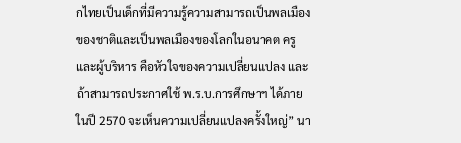กไทยเป็นเด็กที่มีความรู้ความสามารถเป็นพลเมืองของชาติและเป็นพลเมืองของโลกในอนาคต ครูและผู้บริหาร คือหัวใจของความเปลี่ยนแปลง และถ้าสามารถประกาศใช้ พ.ร.บ.การศึกษาฯ ได้ภายในปี 2570 จะเห็นความเปลี่ยนแปลงครั้งใหญ่” นา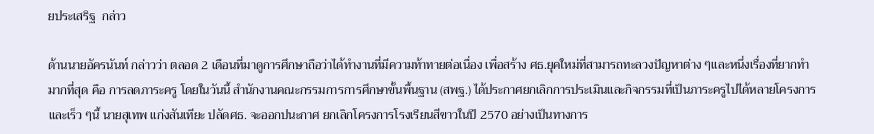ยประเสริฐ  กล่าว

ด้านนายอัครนันท์ กล่าวว่า ตลอด 2 เดือนที่มาดูการศึกษาถือว่าได้ทำงานที่มีความท้าทายต่อเนื่อง เพื่อสร้าง ศธ.ยุคใหม่ที่สามารถทะลวงปัญหาต่าง ๆและหนึ่งเรื่องที่ยากทำมากที่สุด คือ การลดภาระครู โดยในวันนี้ สำนักงานคณะกรรมการการศึกษาขั้นพื้นฐาน (สพฐ.) ได้ประกาศยกเลิกการประเมินและกิจกรรมที่เป็นภาระครูไปได้หลายโครงการ และเร็ว ๆนี้ นายสุเทพ แก่งสันเทียะ ปลัดศธ. จะออกปนะกาศ ยกเลิกโครงการโรงเรียนสีขาวในปี 2570 อย่างเป็นทางการ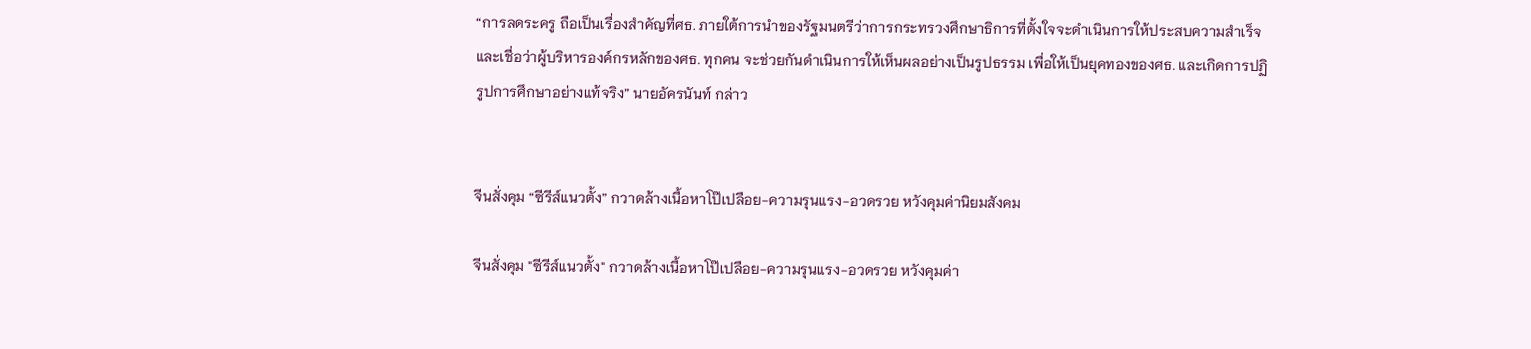“การลดระครู ถือเป็นเรื่องสำคัญที่ศธ. ภายใต้การนำของรัฐมนตรีว่าการกระทรวงศึกษาธิการที่ตั้งใจจะดำเนินการให้ประสบความสำเร็จ และเชื่อว่าผู้บริหารองค์กรหลักของศธ. ทุกคน จะช่วยกันดำเนินการให้เห็นผลอย่างเป็นรูปธรรม เพื่อให้เป็นยุคทองของศธ. และเกิดการปฏิรูปการศึกษาอย่างแท้จริง” นายอัครนันท์ กล่าว


จีนสั่งคุม “ซีรีส์แนวตั้ง” กวาดล้างเนื้อหาโป๊เปลือย-ความรุนแรง-อวดรวย หวังคุมค่านิยมสังคม

จีนสั่งคุม "ซีรีส์แนวตั้ง" กวาดล้างเนื้อหาโป๊เปลือย-ความรุนแรง-อวดรวย หวังคุมค่า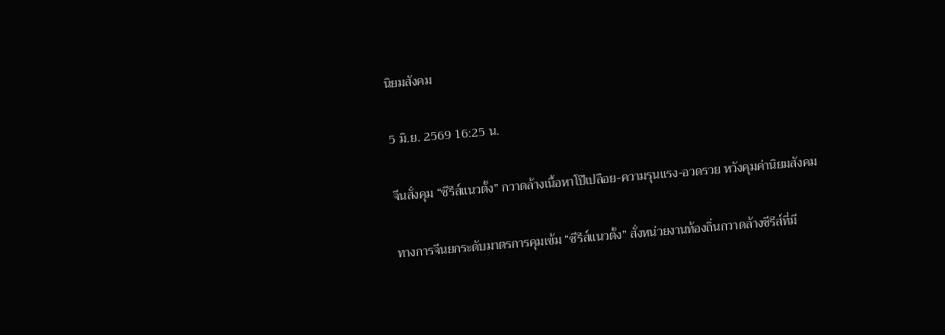นิยมสังคม

5 มิ.ย. 2569 16:25 น.

จีนสั่งคุม “ซีรีส์แนวตั้ง” กวาดล้างเนื้อหาโป๊เปลือย-ความรุนแรง-อวดรวย หวังคุมค่านิยมสังคม

ทางการจีนยกระดับมาตรการคุมเข้ม “ซีรีส์แนวตั้ง” สั่งหน่วยงานท้องถิ่นกวาดล้างซีรีส์ที่มี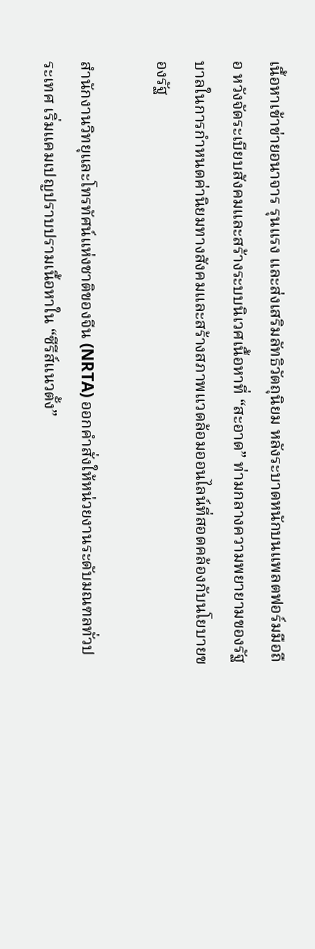เนื้อหาเข้าข่ายอนาจาร รุนแรง และส่งเสริมลัทธิวัตถุนิยม หลังระบาดหนักบนแพลตฟอร์มมือถือ หวังจัดระเบียบสังคมและสร้างระบบนิเวศเนื้อหาที่ “สะอาด” ท่ามกลางความพยายามของรัฐบาลในการกำหนดค่านิยมทางสังคมและสร้างสภาพแวดล้อมออนไลน์ที่สอดคล้องกับนโยบายของรัฐ

สำนักงานวิทยุและโทรทัศน์แห่งชาติของจีน (NRTA) ออกคำสั่งให้หน่วยงานระดับมณฑลทั่วประเทศ เริ่มแคมเปญปราบปรามเนื้อหาใน “ซีรีส์แนวตั้ง”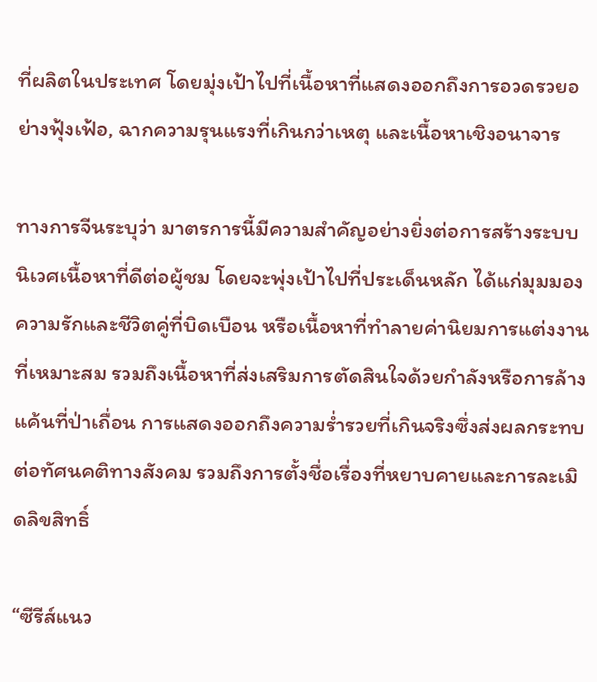ที่ผลิตในประเทศ โดยมุ่งเป้าไปที่เนื้อหาที่แสดงออกถึงการอวดรวยอย่างฟุ้งเฟ้อ, ฉากความรุนแรงที่เกินกว่าเหตุ และเนื้อหาเชิงอนาจาร

ทางการจีนระบุว่า มาตรการนี้มีความสำคัญอย่างยิ่งต่อการสร้างระบบนิเวศเนื้อหาที่ดีต่อผู้ชม โดยจะพุ่งเป้าไปที่ประเด็นหลัก ได้แก่มุมมองความรักและชีวิตคู่ที่บิดเบือน หรือเนื้อหาที่ทำลายค่านิยมการแต่งงานที่เหมาะสม รวมถึงเนื้อหาที่ส่งเสริมการตัดสินใจด้วยกำลังหรือการล้างแค้นที่ป่าเถื่อน การแสดงออกถึงความร่ำรวยที่เกินจริงซึ่งส่งผลกระทบต่อทัศนคติทางสังคม รวมถึงการตั้งชื่อเรื่องที่หยาบคายและการละเมิดลิขสิทธิ์

“ซีรีส์แนว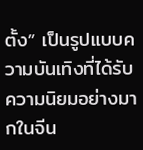ตั้ง” เป็นรูปแบบความบันเทิงที่ได้รับความนิยมอย่างมากในจีน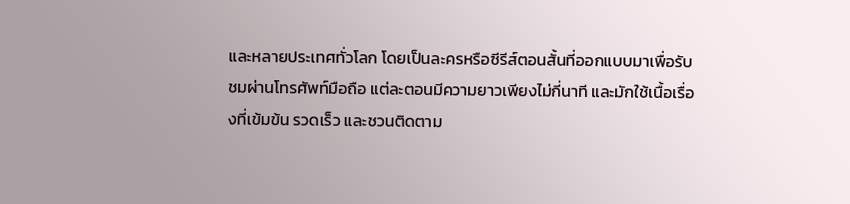และหลายประเทศทั่วโลก โดยเป็นละครหรือซีรีส์ตอนสั้นที่ออกแบบมาเพื่อรับชมผ่านโทรศัพท์มือถือ แต่ละตอนมีความยาวเพียงไม่กี่นาที และมักใช้เนื้อเรื่องที่เข้มข้น รวดเร็ว และชวนติดตาม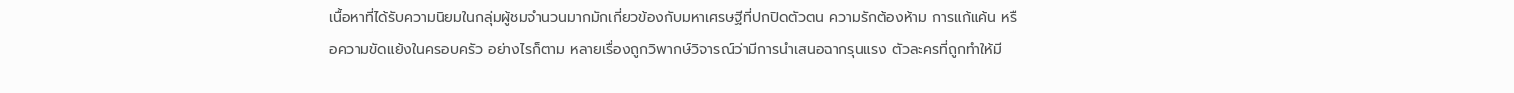เนื้อหาที่ได้รับความนิยมในกลุ่มผู้ชมจำนวนมากมักเกี่ยวข้องกับมหาเศรษฐีที่ปกปิดตัวตน ความรักต้องห้าม การแก้แค้น หรือความขัดแย้งในครอบครัว อย่างไรก็ตาม หลายเรื่องถูกวิพากษ์วิจารณ์ว่ามีการนำเสนอฉากรุนแรง ตัวละครที่ถูกทำให้มี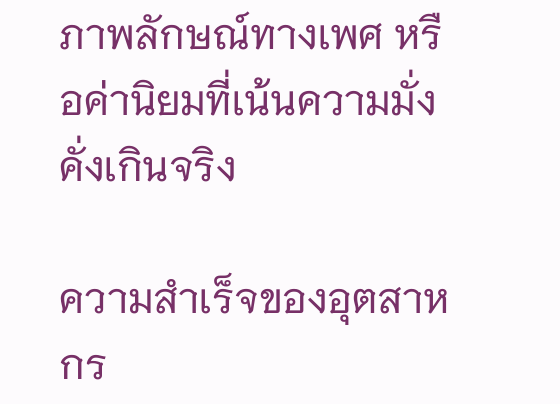ภาพลักษณ์ทางเพศ หรือค่านิยมที่เน้นความมั่งคั่งเกินจริง

ความสำเร็จของอุตสาหกร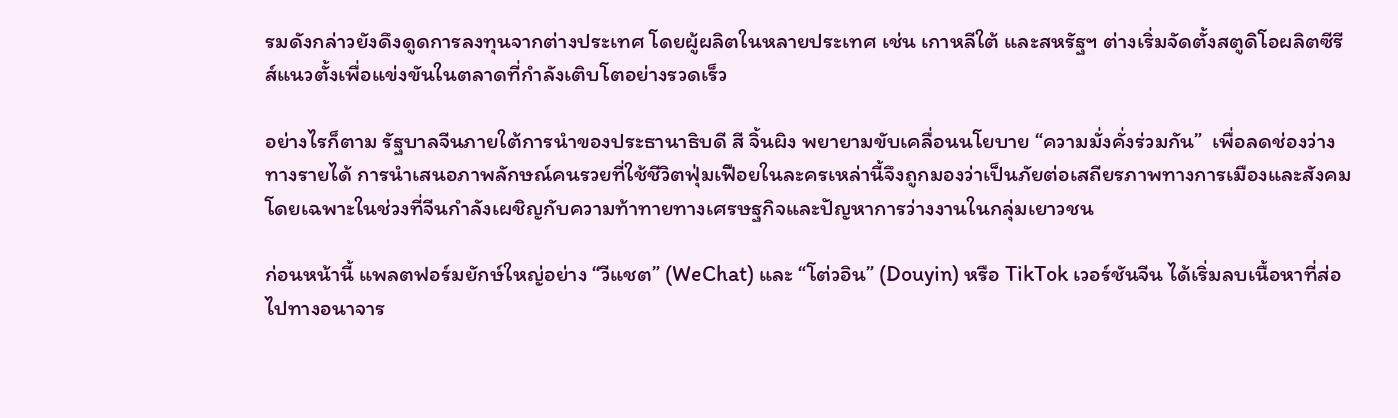รมดังกล่าวยังดึงดูดการลงทุนจากต่างประเทศ โดยผู้ผลิตในหลายประเทศ เช่น เกาหลีใต้ และสหรัฐฯ ต่างเริ่มจัดตั้งสตูดิโอผลิตซีรีส์แนวตั้งเพื่อแข่งขันในตลาดที่กำลังเติบโตอย่างรวดเร็ว

อย่างไรก็ตาม รัฐบาลจีนภายใต้การนำของประธานาธิบดี สี จิ้นผิง พยายามขับเคลื่อนนโยบาย “ความมั่งคั่งร่วมกัน”  เพื่อลดช่องว่างทางรายได้ การนำเสนอภาพลักษณ์คนรวยที่ใช้ชีวิตฟุ่มเฟือยในละครเหล่านี้จึงถูกมองว่าเป็นภัยต่อเสถียรภาพทางการเมืองและสังคม โดยเฉพาะในช่วงที่จีนกำลังเผชิญกับความท้าทายทางเศรษฐกิจและปัญหาการว่างงานในกลุ่มเยาวชน

ก่อนหน้านี้ แพลตฟอร์มยักษ์ใหญ่อย่าง “วีแชต” (WeChat) และ “โต่วอิน” (Douyin) หรือ TikTok เวอร์ชันจีน ได้เริ่มลบเนื้อหาที่ส่อไปทางอนาจาร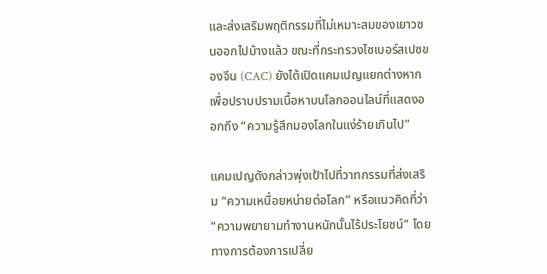และส่งเสริมพฤติกรรมที่ไม่เหมาะสมของเยาวชนออกไปบ้างแล้ว ขณะที่กระทรวงไซเบอร์สเปซของจีน (CAC) ยังได้เปิดแคมเปญแยกต่างหากเพื่อปราบปรามเนื้อหาบนโลกออนไลน์ที่แสดงออกถึง “ความรู้สึกมองโลกในแง่ร้ายเกินไป”

แคมเปญดังกล่าวพุ่งเป้าไปที่วาทกรรมที่ส่งเสริม “ความเหนื่อยหน่ายต่อโลก” หรือแนวคิดที่ว่า “ความพยายามทำงานหนักนั้นไร้ประโยชน์” โดยทางการต้องการเปลี่ย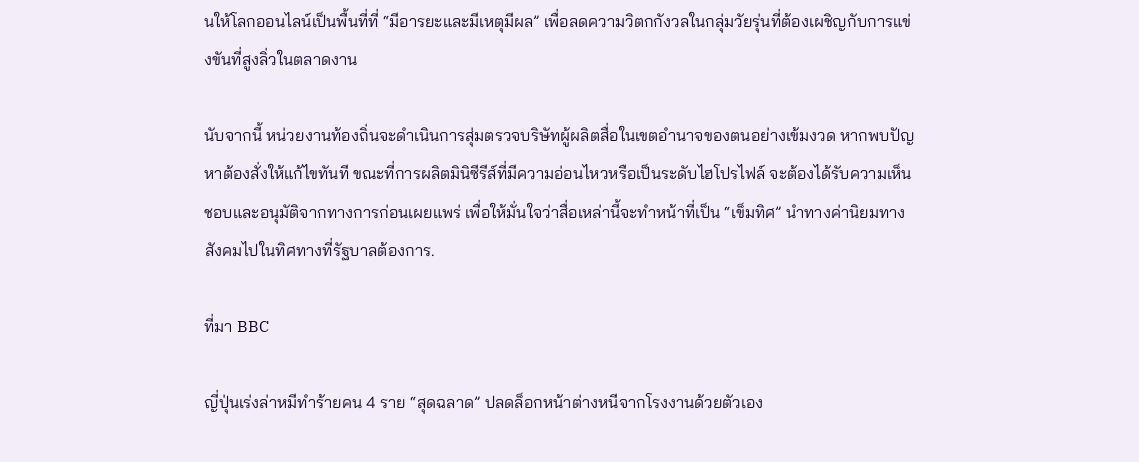นให้โลกออนไลน์เป็นพื้นที่ที่ “มีอารยะและมีเหตุมีผล” เพื่อลดความวิตกกังวลในกลุ่มวัยรุ่นที่ต้องเผชิญกับการแข่งขันที่สูงลิ่วในตลาดงาน

นับจากนี้ หน่วยงานท้องถิ่นจะดำเนินการสุ่มตรวจบริษัทผู้ผลิตสื่อในเขตอำนาจของตนอย่างเข้มงวด หากพบปัญหาต้องสั่งให้แก้ไขทันที ขณะที่การผลิตมินิซีรีส์ที่มีความอ่อนไหวหรือเป็นระดับไฮโปรไฟล์ จะต้องได้รับความเห็นชอบและอนุมัติจากทางการก่อนเผยแพร่ เพื่อให้มั่นใจว่าสื่อเหล่านี้จะทำหน้าที่เป็น “เข็มทิศ” นำทางค่านิยมทางสังคมไปในทิศทางที่รัฐบาลต้องการ.

ที่มา BBC

ญี่ปุ่นเร่งล่าหมีทำร้ายคน 4 ราย “สุดฉลาด” ปลดล็อกหน้าต่างหนีจากโรงงานด้วยตัวเอง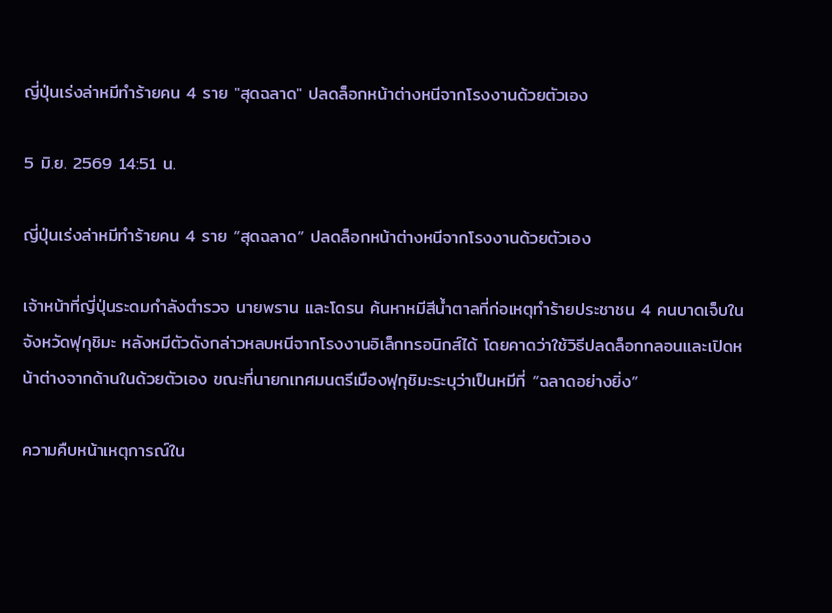ญี่ปุ่นเร่งล่าหมีทำร้ายคน 4 ราย "สุดฉลาด" ปลดล็อกหน้าต่างหนีจากโรงงานด้วยตัวเอง

5 มิ.ย. 2569 14:51 น.

ญี่ปุ่นเร่งล่าหมีทำร้ายคน 4 ราย “สุดฉลาด” ปลดล็อกหน้าต่างหนีจากโรงงานด้วยตัวเอง

เจ้าหน้าที่ญี่ปุ่นระดมกำลังตำรวจ นายพราน และโดรน ค้นหาหมีสีน้ำตาลที่ก่อเหตุทำร้ายประชาชน 4 คนบาดเจ็บในจังหวัดฟุกุชิมะ หลังหมีตัวดังกล่าวหลบหนีจากโรงงานอิเล็กทรอนิกส์ได้ โดยคาดว่าใช้วิธีปลดล็อกกลอนและเปิดหน้าต่างจากด้านในด้วยตัวเอง ขณะที่นายกเทศมนตรีเมืองฟุกุชิมะระบุว่าเป็นหมีที่ “ฉลาดอย่างยิ่ง”

ความคืบหน้าเหตุการณ์ใน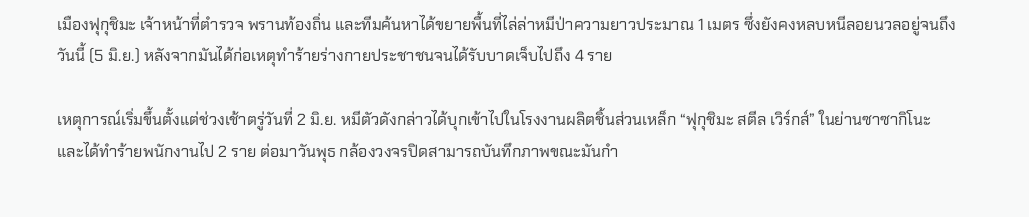เมืองฟุกุชิมะ เจ้าหน้าที่ตำรวจ พรานท้องถิ่น และทีมค้นหาได้ขยายพื้นที่ไล่ล่าหมีป่าความยาวประมาณ 1 เมตร ซึ่งยังคงหลบหนีลอยนวลอยู่จนถึงวันนี้ (5 มิ.ย.) หลังจากมันได้ก่อเหตุทำร้ายร่างกายประชาชนจนได้รับบาดเจ็บไปถึง 4 ราย

เหตุการณ์เริ่มขึ้นตั้งแต่ช่วงเช้าตรู่วันที่ 2 มิ.ย. หมีตัวดังกล่าวได้บุกเข้าไปในโรงงานผลิตชิ้นส่วนเหล็ก “ฟุกุชิมะ สตีล เวิร์กส์” ในย่านซาซากิโนะ และได้ทำร้ายพนักงานไป 2 ราย ต่อมาวันพุธ กล้องวงจรปิดสามารถบันทึกภาพขณะมันกำ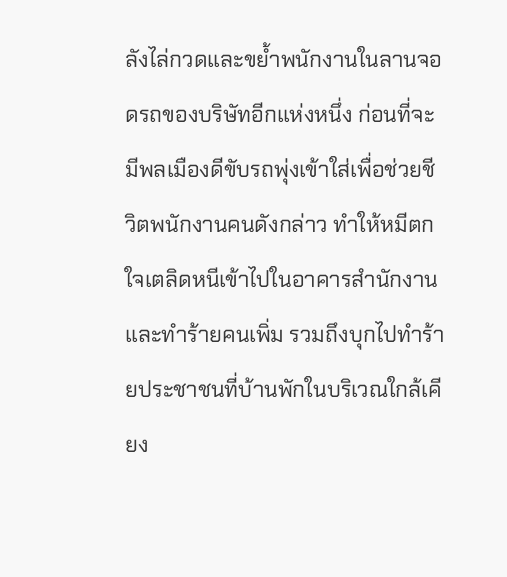ลังไล่กวดและขย้ำพนักงานในลานจอดรถของบริษัทอีกแห่งหนึ่ง ก่อนที่จะมีพลเมืองดีขับรถพุ่งเข้าใส่เพื่อช่วยชีวิตพนักงานคนดังกล่าว ทำให้หมีตกใจเตลิดหนีเข้าไปในอาคารสำนักงานและทำร้ายคนเพิ่ม รวมถึงบุกไปทำร้ายประชาชนที่บ้านพักในบริเวณใกล้เคียง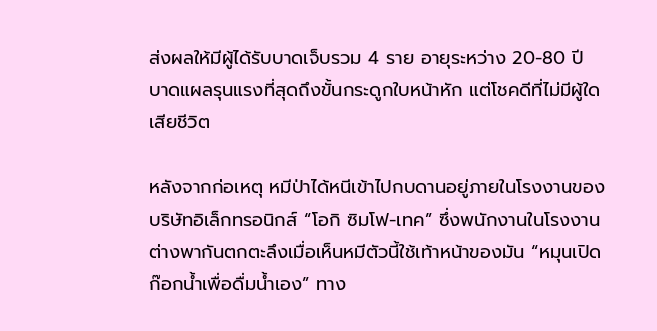ส่งผลให้มีผู้ได้รับบาดเจ็บรวม 4 ราย อายุระหว่าง 20-80 ปี บาดแผลรุนแรงที่สุดถึงขั้นกระดูกใบหน้าหัก แต่โชคดีที่ไม่มีผู้ใดเสียชีวิต

หลังจากก่อเหตุ หมีป่าได้หนีเข้าไปกบดานอยู่ภายในโรงงานของบริษัทอิเล็กทรอนิกส์ “โอกิ ซิมโฟ-เทค” ซึ่งพนักงานในโรงงานต่างพากันตกตะลึงเมื่อเห็นหมีตัวนี้ใช้เท้าหน้าของมัน “หมุนเปิดก๊อกน้ำเพื่อดื่มน้ำเอง” ทาง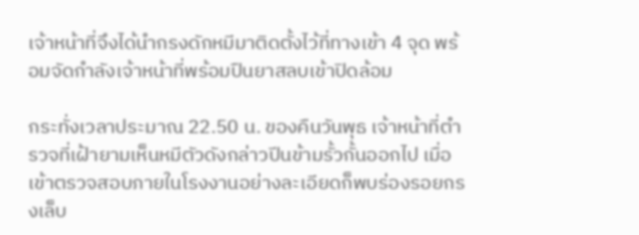เจ้าหน้าที่จึงได้นำกรงดักหมีมาติดตั้งไว้ที่ทางเข้า 4 จุด พร้อมจัดกำลังเจ้าหน้าที่พร้อมปืนยาสลบเข้าปิดล้อม

กระทั่งเวลาประมาณ 22.50 น. ของคืนวันพุธ เจ้าหน้าที่ตำรวจที่เฝ้ายามเห็นหมีตัวดังกล่าวปีนข้ามรั้วกั้นออกไป เมื่อเข้าตรวจสอบภายในโรงงานอย่างละเอียดก็พบร่องรอยกรงเล็บ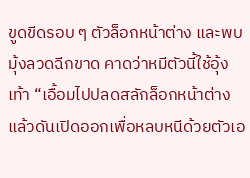ขูดขีดรอบ ๆ ตัวล็อกหน้าต่าง และพบมุ้งลวดฉีกขาด คาดว่าหมีตัวนี้ใช้อุ้งเท้า “เอื้อมไปปลดสลักล็อกหน้าต่างแล้วดันเปิดออกเพื่อหลบหนีด้วยตัวเอ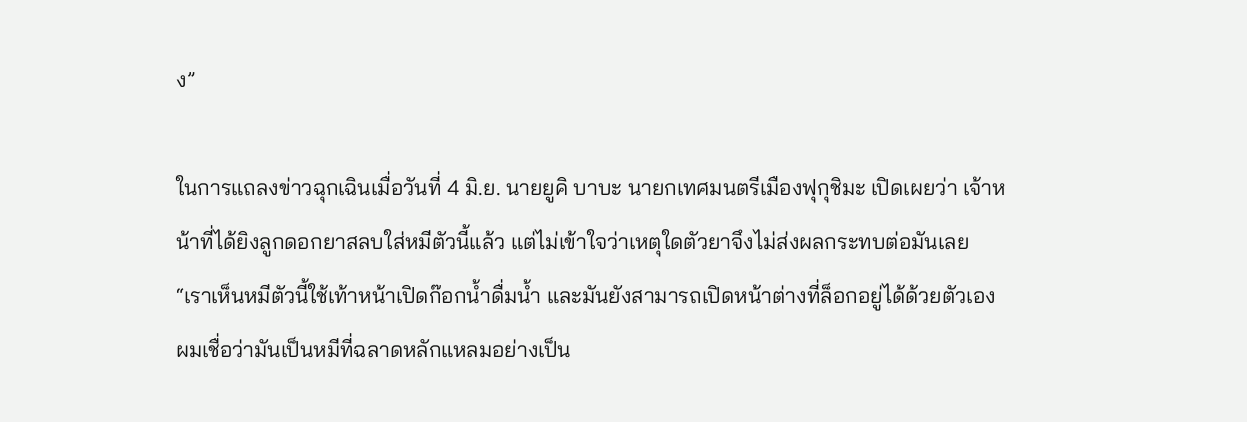ง”

ในการแถลงข่าวฉุกเฉินเมื่อวันที่ 4 มิ.ย. นายยูคิ บาบะ นายกเทศมนตรีเมืองฟุกุชิมะ เปิดเผยว่า เจ้าหน้าที่ได้ยิงลูกดอกยาสลบใส่หมีตัวนี้แล้ว แต่ไม่เข้าใจว่าเหตุใดตัวยาจึงไม่ส่งผลกระทบต่อมันเลย “เราเห็นหมีตัวนี้ใช้เท้าหน้าเปิดก๊อกน้ำดื่มน้ำ และมันยังสามารถเปิดหน้าต่างที่ล็อกอยู่ได้ด้วยตัวเอง ผมเชื่อว่ามันเป็นหมีที่ฉลาดหลักแหลมอย่างเป็น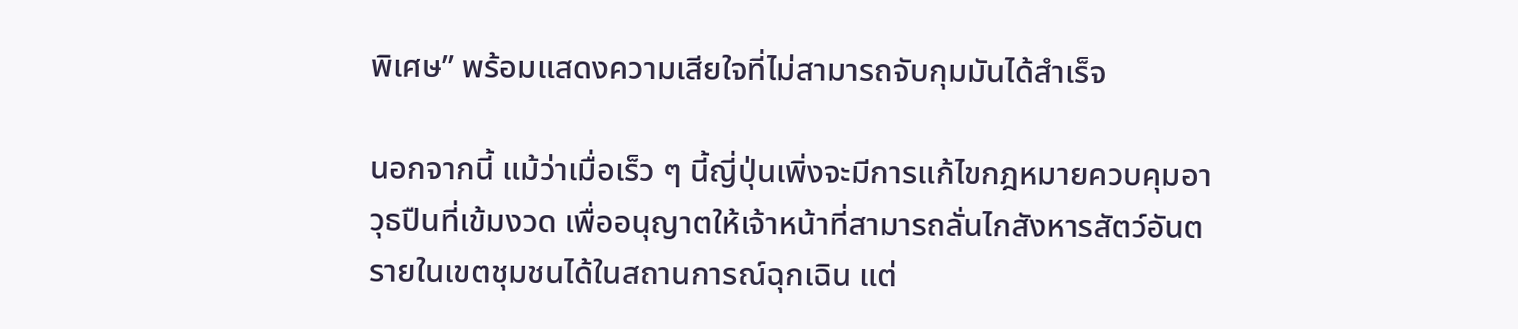พิเศษ” พร้อมแสดงความเสียใจที่ไม่สามารถจับกุมมันได้สำเร็จ

นอกจากนี้ แม้ว่าเมื่อเร็ว ๆ นี้ญี่ปุ่นเพิ่งจะมีการแก้ไขกฎหมายควบคุมอาวุธปืนที่เข้มงวด เพื่ออนุญาตให้เจ้าหน้าที่สามารถลั่นไกสังหารสัตว์อันตรายในเขตชุมชนได้ในสถานการณ์ฉุกเฉิน แต่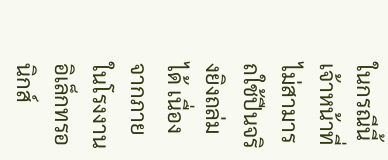ในกรณีนี้เจ้าหน้าที่ไม่สามารถใช้ปืนจริงยิงถล่มได้ เนื่องจากภายในโรงงานอิเล็กทรอนิกส์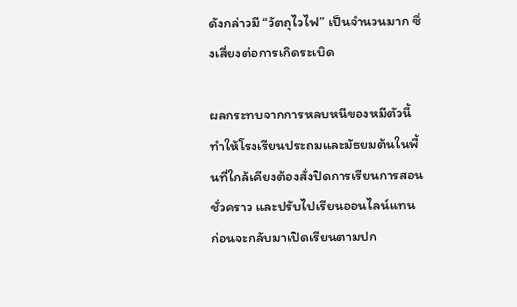ดังกล่าวมี “วัตถุไวไฟ” เป็นจำนวนมาก ซึ่งเสี่ยงต่อการเกิดระเบิด

ผลกระทบจากการหลบหนีของหมีตัวนี้ ทำให้โรงเรียนประถมและมัธยมต้นในพื้นที่ใกล้เคียงต้องสั่งปิดการเรียนการสอนชั่วคราว และปรับไปเรียนออนไลน์แทน ก่อนจะกลับมาเปิดเรียนตามปก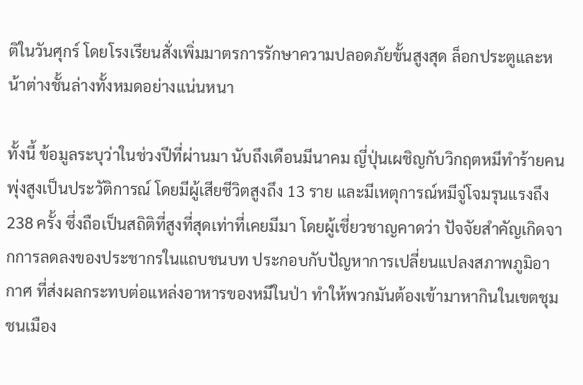ติในวันศุกร์ โดยโรงเรียนสั่งเพิ่มมาตรการรักษาความปลอดภัยขั้นสูงสุด ล็อกประตูและหน้าต่างชั้นล่างทั้งหมดอย่างแน่นหนา

ทั้งนี้ ข้อมูลระบุว่าในช่วงปีที่ผ่านมา นับถึงเดือนมีนาคม ญี่ปุ่นเผชิญกับวิกฤตหมีทำร้ายคนพุ่งสูงเป็นประวัติการณ์ โดยมีผู้เสียชีวิตสูงถึง 13 ราย และมีเหตุการณ์หมีจู่โจมรุนแรงถึง 238 ครั้ง ซึ่งถือเป็นสถิติที่สูงที่สุดเท่าที่เคยมีมา โดยผู้เชี่ยวชาญคาดว่า ปัจจัยสำคัญเกิดจากการลดลงของประชากรในแถบชนบท ประกอบกับปัญหาการเปลี่ยนแปลงสภาพภูมิอากาศ ที่ส่งผลกระทบต่อแหล่งอาหารของหมีในป่า ทำให้พวกมันต้องเข้ามาหากินในเขตชุมชนเมือง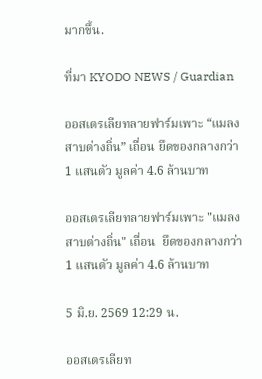มากขึ้น.

ที่มา KYODO NEWS / Guardian

ออสเตรเลียทลายฟาร์มเพาะ “แมลงสาบต่างถิ่น” เถื่อน ยึดของกลางกว่า 1 แสนตัว มูลค่า 4.6 ล้านบาท

ออสเตรเลียทลายฟาร์มเพาะ "แมลงสาบต่างถิ่น" เถื่อน  ยึดของกลางกว่า 1 แสนตัว มูลค่า 4.6 ล้านบาท

5 มิ.ย. 2569 12:29 น.

ออสเตรเลียท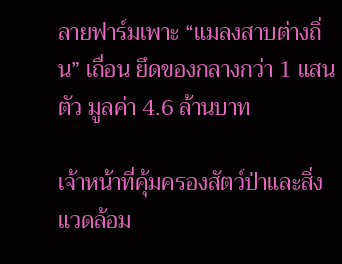ลายฟาร์มเพาะ “แมลงสาบต่างถิ่น” เถื่อน ยึดของกลางกว่า 1 แสนตัว มูลค่า 4.6 ล้านบาท

เจ้าหน้าที่คุ้มครองสัตว์ป่าและสิ่งแวดล้อม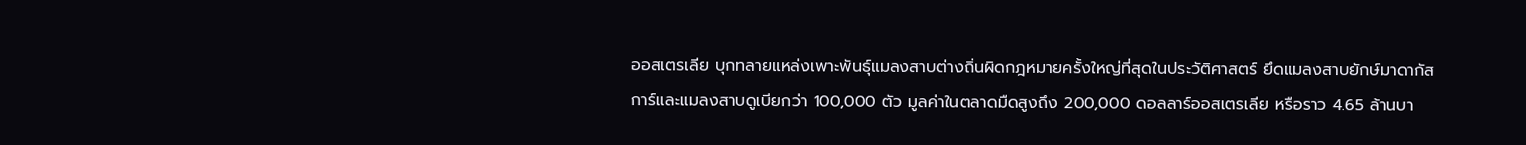ออสเตรเลีย บุกทลายแหล่งเพาะพันธุ์แมลงสาบต่างถิ่นผิดกฎหมายครั้งใหญ่ที่สุดในประวัติศาสตร์ ยึดแมลงสาบยักษ์มาดากัสการ์และแมลงสาบดูเบียกว่า 100,000 ตัว มูลค่าในตลาดมืดสูงถึง 200,000 ดอลลาร์ออสเตรเลีย หรือราว 4.65 ล้านบา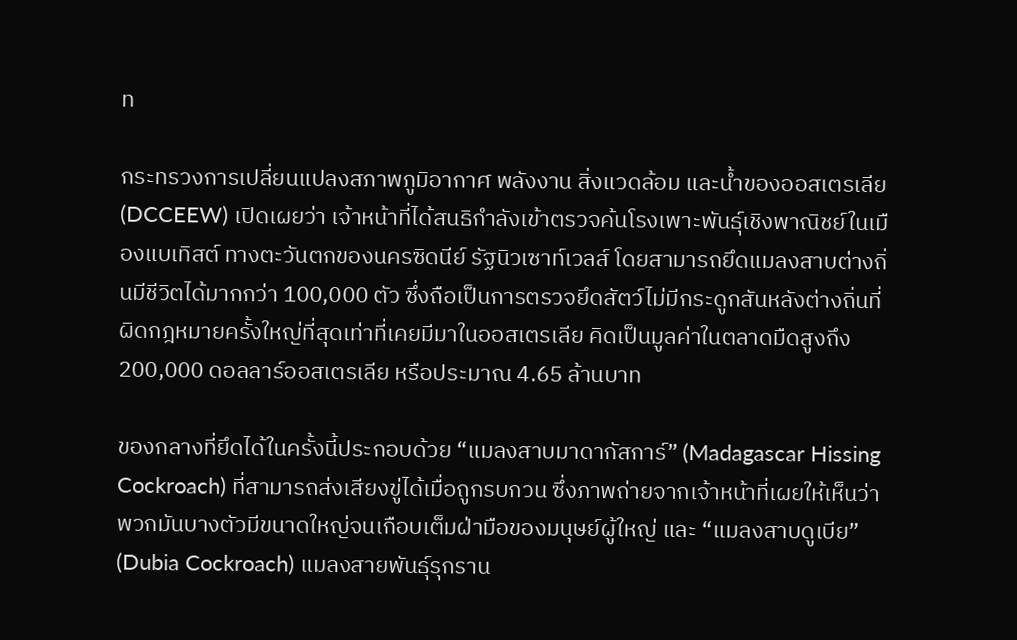ท

กระทรวงการเปลี่ยนแปลงสภาพภูมิอากาศ พลังงาน สิ่งแวดล้อม และน้ำของออสเตรเลีย (DCCEEW) เปิดเผยว่า เจ้าหน้าที่ได้สนธิกำลังเข้าตรวจค้นโรงเพาะพันธุ์เชิงพาณิชย์ในเมืองแบเทิสต์ ทางตะวันตกของนครซิดนีย์ รัฐนิวเซาท์เวลส์ โดยสามารถยึดแมลงสาบต่างถิ่นมีชีวิตได้มากกว่า 100,000 ตัว ซึ่งถือเป็นการตรวจยึดสัตว์ไม่มีกระดูกสันหลังต่างถิ่นที่ผิดกฎหมายครั้งใหญ่ที่สุดเท่าที่เคยมีมาในออสเตรเลีย คิดเป็นมูลค่าในตลาดมืดสูงถึง  200,000 ดอลลาร์ออสเตรเลีย หรือประมาณ 4.65 ล้านบาท

ของกลางที่ยึดได้ในครั้งนี้ประกอบด้วย “แมลงสาบมาดากัสการ์” (Madagascar Hissing Cockroach) ที่สามารถส่งเสียงขู่ได้เมื่อถูกรบกวน ซึ่งภาพถ่ายจากเจ้าหน้าที่เผยให้เห็นว่าพวกมันบางตัวมีขนาดใหญ่จนเกือบเต็มฝ่ามือของมนุษย์ผู้ใหญ่ และ “แมลงสาบดูเบีย” (Dubia Cockroach) แมลงสายพันธุ์รุกราน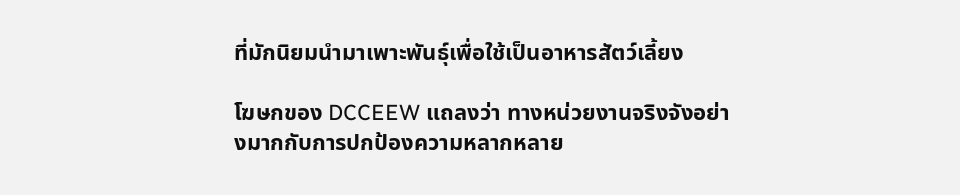ที่มักนิยมนำมาเพาะพันธุ์เพื่อใช้เป็นอาหารสัตว์เลี้ยง

โฆษกของ DCCEEW แถลงว่า ทางหน่วยงานจริงจังอย่างมากกับการปกป้องความหลากหลาย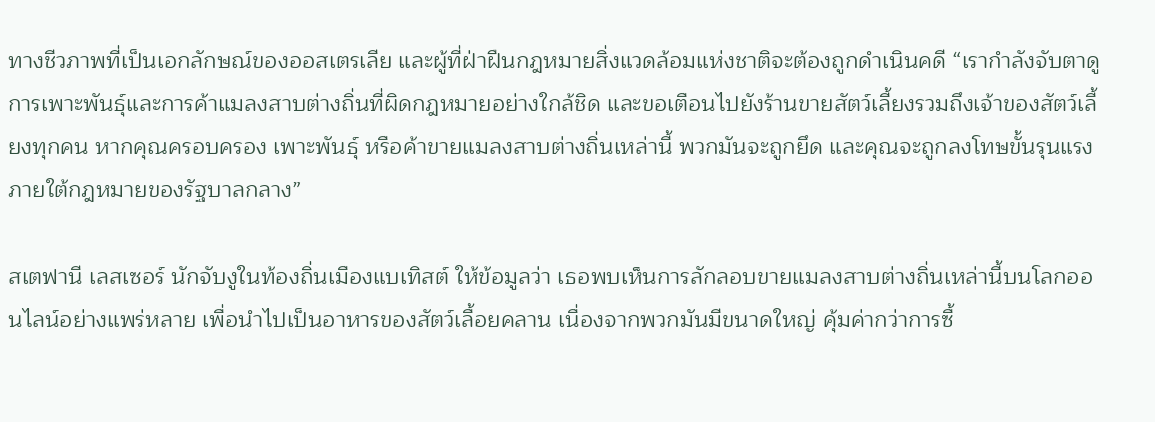ทางชีวภาพที่เป็นเอกลักษณ์ของออสเตรเลีย และผู้ที่ฝ่าฝืนกฎหมายสิ่งแวดล้อมแห่งชาติจะต้องถูกดำเนินคดี “เรากำลังจับตาดูการเพาะพันธุ์และการค้าแมลงสาบต่างถิ่นที่ผิดกฎหมายอย่างใกล้ชิด และขอเตือนไปยังร้านขายสัตว์เลี้ยงรวมถึงเจ้าของสัตว์เลี้ยงทุกคน หากคุณครอบครอง เพาะพันธุ์ หรือค้าขายแมลงสาบต่างถิ่นเหล่านี้ พวกมันจะถูกยึด และคุณจะถูกลงโทษขั้นรุนแรงภายใต้กฎหมายของรัฐบาลกลาง”

สเตฟานี เลสเซอร์ นักจับงูในท้องถิ่นเมืองแบเทิสต์ ให้ข้อมูลว่า เธอพบเห็นการลักลอบขายแมลงสาบต่างถิ่นเหล่านี้บนโลกออนไลน์อย่างแพร่หลาย เพื่อนำไปเป็นอาหารของสัตว์เลื้อยคลาน เนื่องจากพวกมันมีขนาดใหญ่ คุ้มค่ากว่าการซื้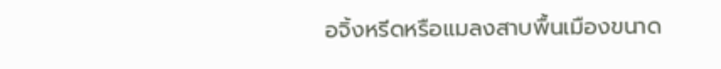อจิ้งหรีดหรือแมลงสาบพื้นเมืองขนาด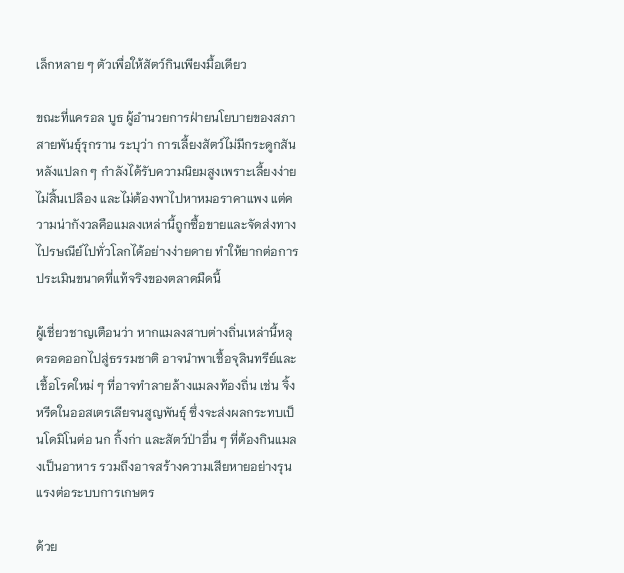เล็กหลาย ๆ ตัวเพื่อให้สัตว์กินเพียงมื้อเดียว

ขณะที่แครอล บูธ ผู้อำนวยการฝ่ายนโยบายของสภาสายพันธุ์รุกราน ระบุว่า การเลี้ยงสัตว์ไม่มีกระดูกสันหลังแปลก ๆ กำลังได้รับความนิยมสูงเพราะเลี้ยงง่าย ไม่สิ้นเปลือง และไม่ต้องพาไปหาหมอราคาแพง แต่ความน่ากังวลคือแมลงเหล่านี้ถูกซื้อขายและจัดส่งทางไปรษณีย์ไปทั่วโลกได้อย่างง่ายดาย ทำให้ยากต่อการประเมินขนาดที่แท้จริงของตลาดมืดนี้

ผู้เชี่ยวชาญเตือนว่า หากแมลงสาบต่างถิ่นเหล่านี้หลุดรอดออกไปสู่ธรรมชาติ อาจนำพาเชื้อจุลินทรีย์และเชื้อโรคใหม่ ๆ ที่อาจทำลายล้างแมลงท้องถิ่น เช่น จิ้งหรีดในออสเตรเลียจนสูญพันธุ์ ซึ่งจะส่งผลกระทบเป็นโดมิโนต่อ นก กิ้งก่า และสัตว์ป่าอื่น ๆ ที่ต้องกินแมลงเป็นอาหาร รวมถึงอาจสร้างความเสียหายอย่างรุนแรงต่อระบบการเกษตร

ด้วย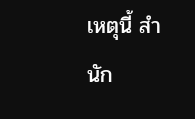เหตุนี้ สำนัก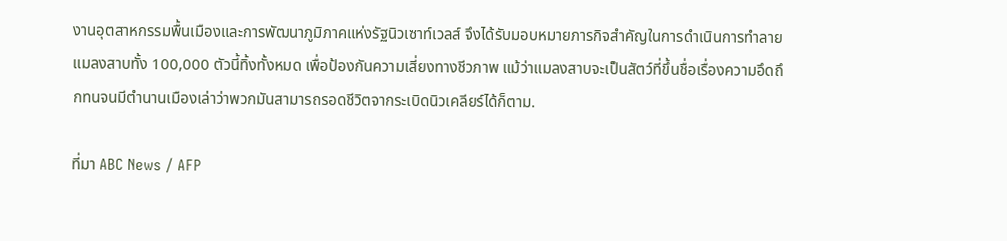งานอุตสาหกรรมพื้นเมืองและการพัฒนาภูมิภาคแห่งรัฐนิวเซาท์เวลส์ จึงได้รับมอบหมายภารกิจสำคัญในการดำเนินการทำลายแมลงสาบทั้ง 100,000 ตัวนี้ทิ้งทั้งหมด เพื่อป้องกันความเสี่ยงทางชีวภาพ แม้ว่าแมลงสาบจะเป็นสัตว์ที่ขึ้นชื่อเรื่องความอึดถึกทนจนมีตำนานเมืองเล่าว่าพวกมันสามารถรอดชีวิตจากระเบิดนิวเคลียร์ได้ก็ตาม.

ที่มา ABC News / AFP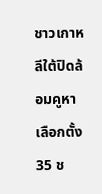ชาวเกาหลีใต้ปิดล้อมคูหาเลือกตั้ง 35 ช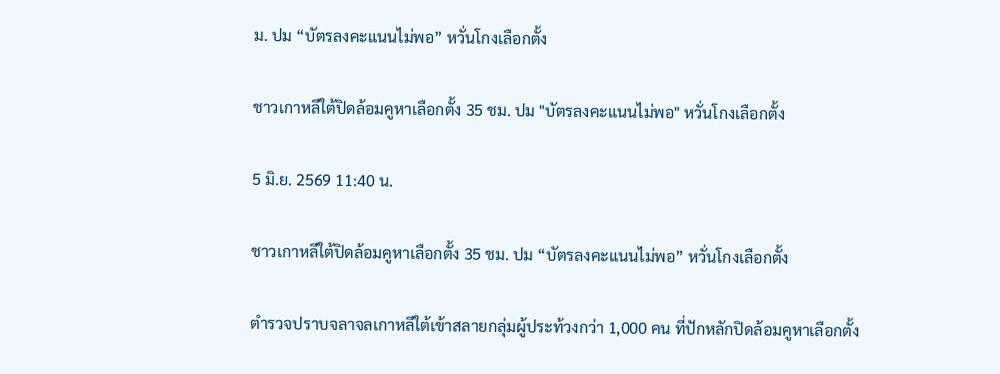ม. ปม “บัตรลงคะแนนไม่พอ” หวั่นโกงเลือกตั้ง

ชาวเกาหลีใต้ปิดล้อมคูหาเลือกตั้ง 35 ชม. ปม "บัตรลงคะแนนไม่พอ" หวั่นโกงเลือกตั้ง

5 มิ.ย. 2569 11:40 น.

ชาวเกาหลีใต้ปิดล้อมคูหาเลือกตั้ง 35 ชม. ปม “บัตรลงคะแนนไม่พอ” หวั่นโกงเลือกตั้ง

ตำรวจปราบจลาจลเกาหลีใต้เข้าสลายกลุ่มผู้ประท้วงกว่า 1,000 คน ที่ปักหลักปิดล้อมคูหาเลือกตั้ง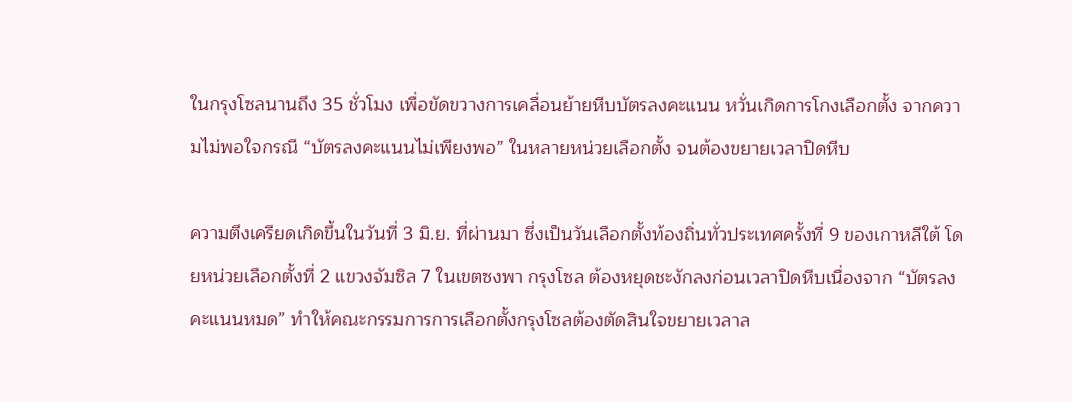ในกรุงโซลนานถึง 35 ชั่วโมง เพื่อขัดขวางการเคลื่อนย้ายหีบบัตรลงคะแนน หวั่นเกิดการโกงเลือกตั้ง จากความไม่พอใจกรณี “บัตรลงคะแนนไม่เพียงพอ” ในหลายหน่วยเลือกตั้ง จนต้องขยายเวลาปิดหีบ

ความตึงเครียดเกิดขึ้นในวันที่ 3 มิ.ย. ที่ผ่านมา ซึ่งเป็นวันเลือกตั้งท้องถิ่นทั่วประเทศครั้งที่ 9 ของเกาหลีใต้ โดยหน่วยเลือกตั้งที่ 2 แขวงจัมซิล 7 ในเขตซงพา กรุงโซล ต้องหยุดชะงักลงก่อนเวลาปิดหีบเนื่องจาก “บัตรลงคะแนนหมด” ทำให้คณะกรรมการการเลือกตั้งกรุงโซลต้องตัดสินใจขยายเวลาล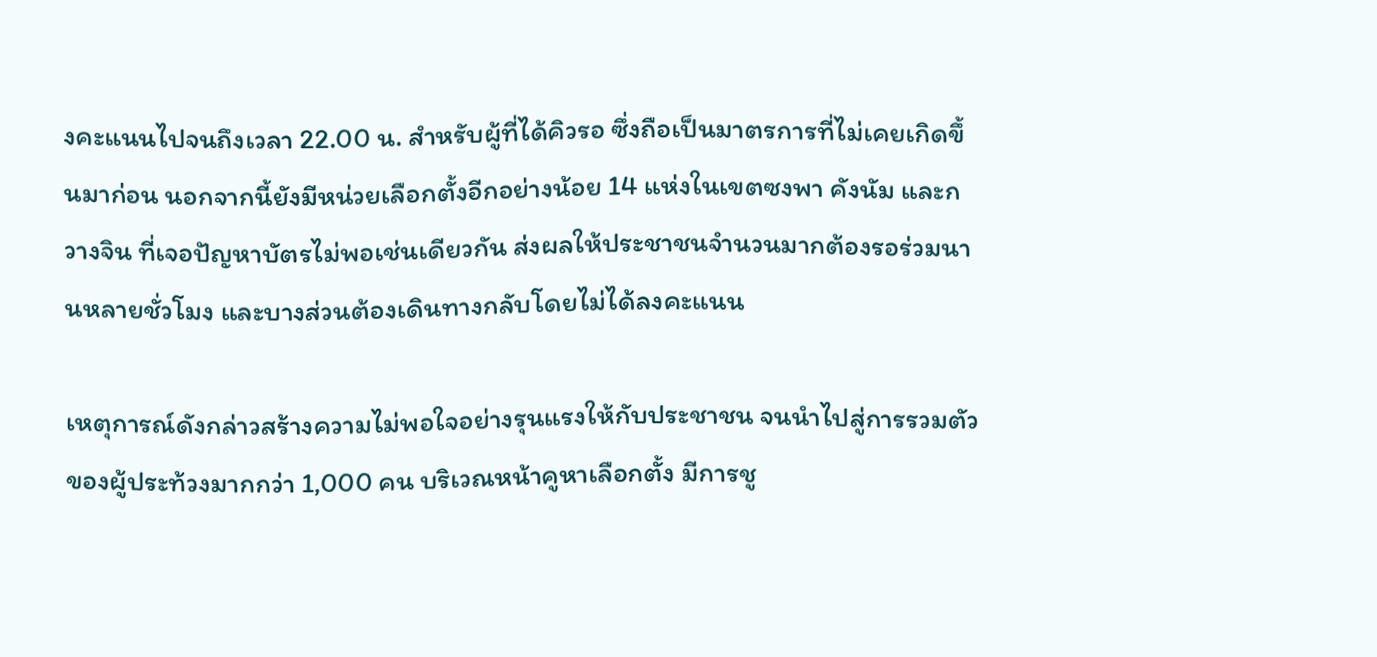งคะแนนไปจนถึงเวลา 22.00 น. สำหรับผู้ที่ได้คิวรอ ซึ่งถือเป็นมาตรการที่ไม่เคยเกิดขึ้นมาก่อน นอกจากนี้ยังมีหน่วยเลือกตั้งอีกอย่างน้อย 14 แห่งในเขตซงพา คังนัม และกวางจิน ที่เจอปัญหาบัตรไม่พอเช่นเดียวกัน ส่งผลให้ประชาชนจำนวนมากต้องรอร่วมนานหลายชั่วโมง และบางส่วนต้องเดินทางกลับโดยไม่ได้ลงคะแนน

เหตุการณ์ดังกล่าวสร้างความไม่พอใจอย่างรุนแรงให้กับประชาชน จนนำไปสู่การรวมตัวของผู้ประท้วงมากกว่า 1,000 คน บริเวณหน้าคูหาเลือกตั้ง มีการชู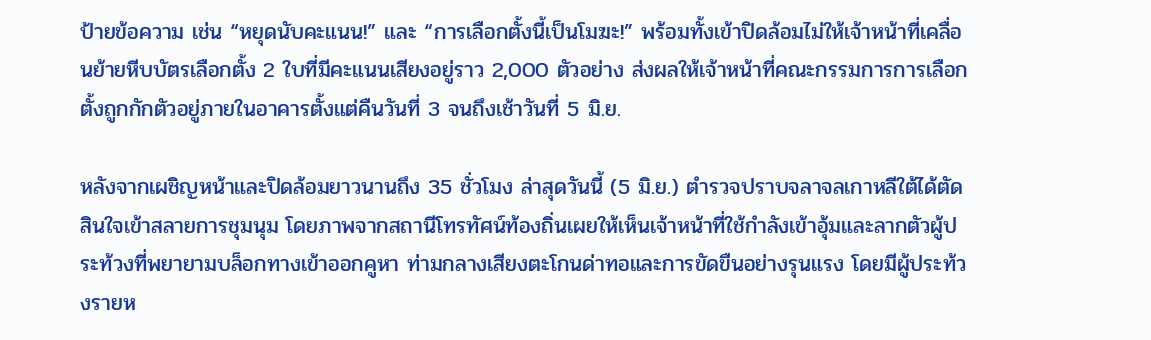ป้ายข้อความ เช่น “หยุดนับคะแนน!” และ “การเลือกตั้งนี้เป็นโมฆะ!” พร้อมทั้งเข้าปิดล้อมไม่ให้เจ้าหน้าที่เคลื่อนย้ายหีบบัตรเลือกตั้ง 2 ใบที่มีคะแนนเสียงอยู่ราว 2,000 ตัวอย่าง ส่งผลให้เจ้าหน้าที่คณะกรรมการการเลือกตั้งถูกกักตัวอยู่ภายในอาคารตั้งแต่คืนวันที่ 3 จนถึงเช้าวันที่ 5 มิ.ย.

หลังจากเผชิญหน้าและปิดล้อมยาวนานถึง 35 ชั่วโมง ล่าสุดวันนี้ (5 มิ.ย.) ตำรวจปราบจลาจลเกาหลีใต้ได้ตัดสินใจเข้าสลายการชุมนุม โดยภาพจากสถานีโทรทัศน์ท้องถิ่นเผยให้เห็นเจ้าหน้าที่ใช้กำลังเข้าอุ้มและลากตัวผู้ประท้วงที่พยายามบล็อกทางเข้าออกคูหา ท่ามกลางเสียงตะโกนด่าทอและการขัดขืนอย่างรุนแรง โดยมีผู้ประท้วงรายห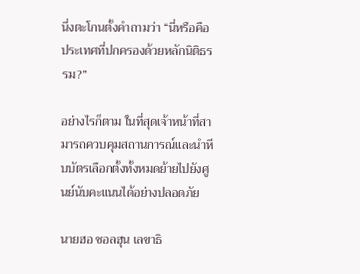นึ่งตะโกนตั้งคำถามว่า “นี่หรือคือประเทศที่ปกครองด้วยหลักนิติธรรม?”

อย่างไรก็ตาม ในที่สุดเจ้าหน้าที่สามารถควบคุมสถานการณ์และนำหีบบัตรเลือกตั้งทั้งหมดย้ายไปยังศูนย์นับคะแนนได้อย่างปลอดภัย

นายฮอ ชอลฮุน เลขาธิ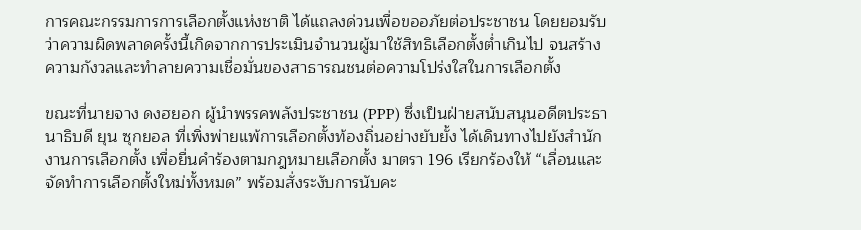การคณะกรรมการการเลือกตั้งแห่งชาติ ได้แถลงด่วนเพื่อขออภัยต่อประชาชน โดยยอมรับว่าความผิดพลาดครั้งนี้เกิดจากการประเมินจำนวนผู้มาใช้สิทธิเลือกตั้งต่ำเกินไป จนสร้างความกังวลและทำลายความเชื่อมั่นของสาธารณชนต่อความโปร่งใสในการเลือกตั้ง

ขณะที่นายจาง ดงฮยอก ผู้นำพรรคพลังประชาชน (PPP) ซึ่งเป็นฝ่ายสนับสนุนอดีตประธานาธิบดี ยุน ซุกยอล ที่เพิ่งพ่ายแพ้การเลือกตั้งท้องถิ่นอย่างยับยั้ง ได้เดินทางไปยังสำนักงานการเลือกตั้ง เพื่อยื่นคำร้องตามกฎหมายเลือกตั้ง มาตรา 196 เรียกร้องให้ “เลื่อนและจัดทำการเลือกตั้งใหม่ทั้งหมด” พร้อมสั่งระงับการนับคะ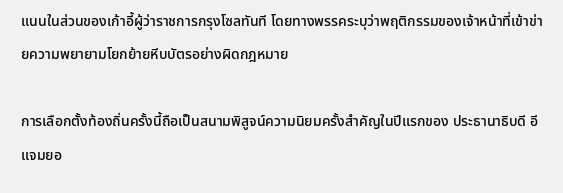แนนในส่วนของเก้าอี้ผู้ว่าราชการกรุงโซลทันที โดยทางพรรคระบุว่าพฤติกรรมของเจ้าหน้าที่เข้าข่ายความพยายามโยกย้ายหีบบัตรอย่างผิดกฎหมาย

การเลือกตั้งท้องถิ่นครั้งนี้ถือเป็นสนามพิสูจน์ความนิยมครั้งสำคัญในปีแรกของ ประธานาธิบดี อี แจมยอ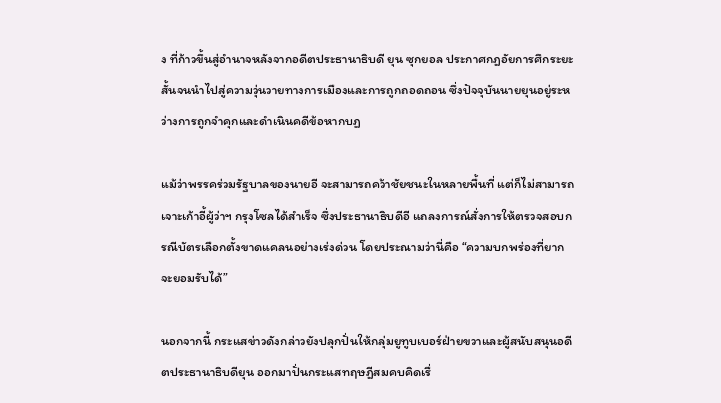ง ที่ก้าวขึ้นสู่อำนาจหลังจากอดีตประธานาธิบดี ยุน ซุกยอล ประกาศกฎอัยการศึกระยะสั้นจนนำไปสู่ความวุ่นวายทางการเมืองและการถูกถอดถอน ซึ่งปัจจุบันนายยุนอยู่ระหว่างการถูกจำคุกและดำเนินคดีข้อหากบฏ

แม้ว่าพรรคร่วมรัฐบาลของนายอี จะสามารถคว้าชัยชนะในหลายพื้นที่ แต่ก็ไม่สามารถเจาะเก้าอี้ผู้ว่าฯ กรุงโซลได้สำเร็จ ซึ่งประธานาธิบดีอี แถลงการณ์สั่งการให้ตรวจสอบกรณีบัตรเลือกตั้งขาดแคลนอย่างเร่งด่วน โดยประณามว่านี่คือ “ความบกพร่องที่ยากจะยอมรับได้”

นอกจากนี้ กระแสข่าวดังกล่าวยังปลุกปั่นให้กลุ่มยูทูบเบอร์ฝ่ายขวาและผู้สนับสนุนอดีตประธานาธิบดียุน ออกมาปั่นกระแสทฤษฎีสมคบคิดเรื่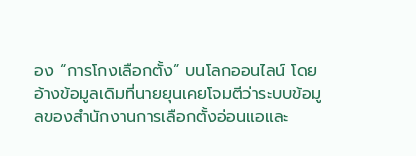อง “การโกงเลือกตั้ง” บนโลกออนไลน์ โดยอ้างข้อมูลเดิมที่นายยุนเคยโจมตีว่าระบบข้อมูลของสำนักงานการเลือกตั้งอ่อนแอและ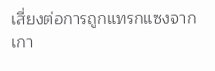เสี่ยงต่อการถูกแทรกแซงจากเกา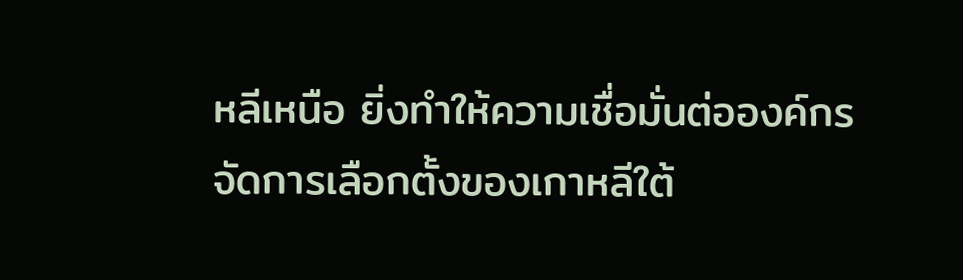หลีเหนือ ยิ่งทำให้ความเชื่อมั่นต่อองค์กรจัดการเลือกตั้งของเกาหลีใต้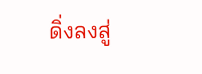ดิ่งลงสู่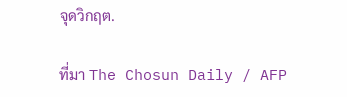จุดวิกฤต.

ที่มา The Chosun Daily / AFP